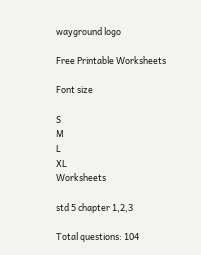wayground logo

Free Printable Worksheets

Font size

S
M
L
XL
Worksheets

std 5 chapter 1,2,3

Total questions: 104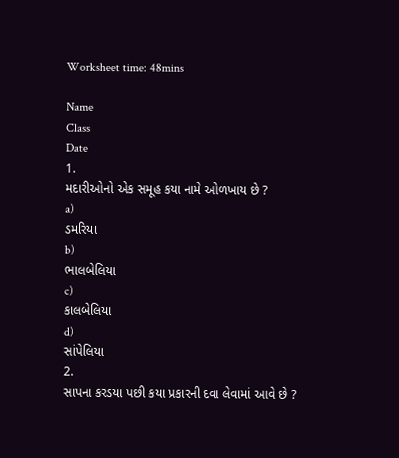Worksheet time: 48mins

Name
Class
Date
1.
મદારીઓનો એક સમૂહ કયા નામે ઓળખાય છે ?
a)
ડમરિયા
b)
ભાલબેલિયા
c)
કાલબેલિયા
d)
સાંપેલિયા
2.
સાપના કરડયા પછી કયા પ્રકારની દવા લેવામાં આવે છે ?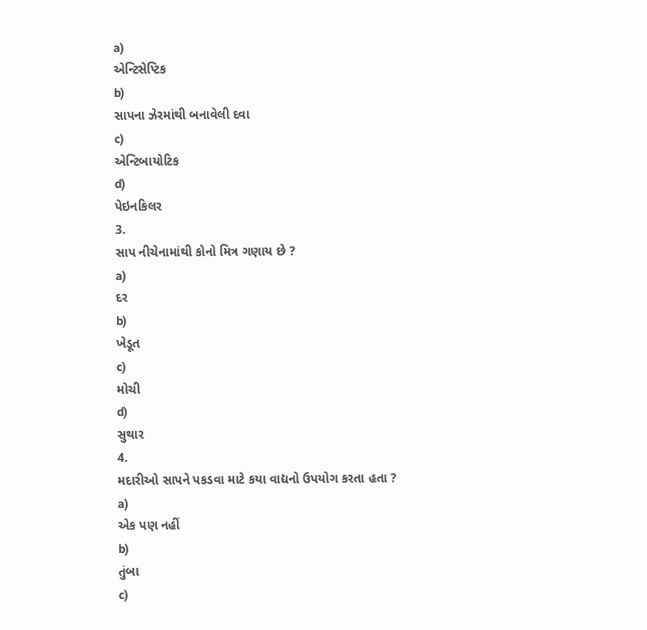a)
એન્ટિસેપ્ટિક
b)
સાપના ઝેરમાંથી બનાવેલી દવા
c)
એન્ટિબાયોટિક
d)
પેઇનકિલર
3.
સાપ નીચેનામાંથી કોનો મિત્ર ગણાય છે ?
a)
દર
b)
ખેડૂત
c)
મોચી
d)
સુથાર
4.
મદારીઓ સાપને પકડવા માટે કયા વાદ્યનો ઉપયોગ કરતા હતા ?
a)
એક પણ નહીં
b)
તુંબા
c)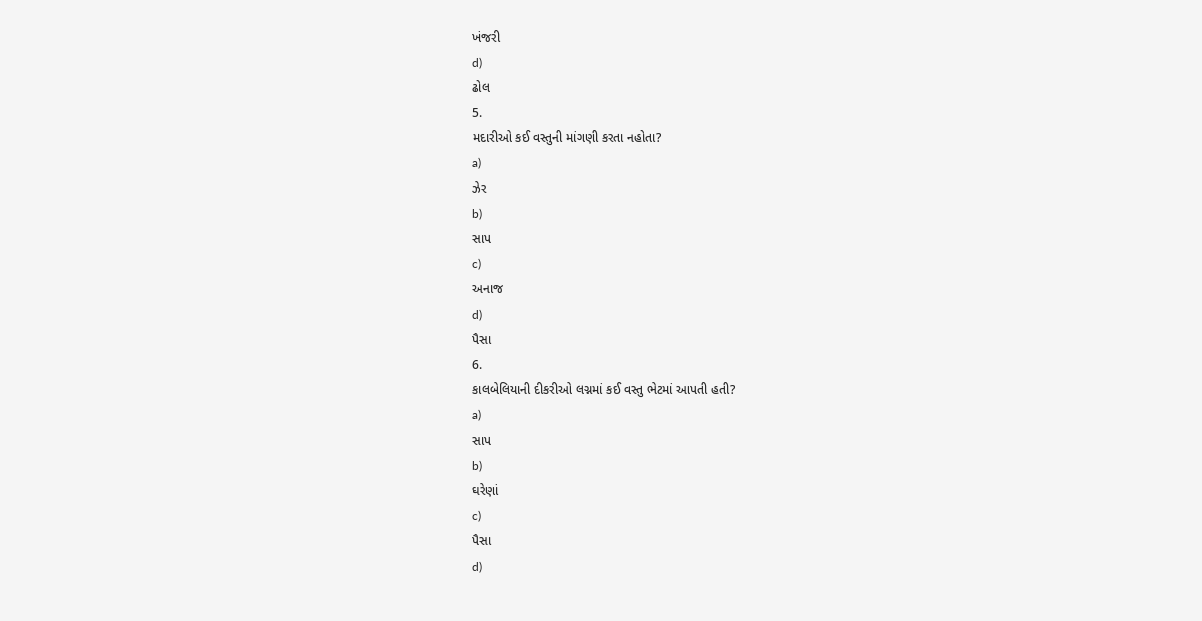ખંજરી
d)
ઢોલ
5.
મદારીઓ કઈ વસ્તુની માંગણી કરતા નહોતા?
a)
ઝેર
b)
સાપ
c)
અનાજ
d)
પૈસા
6.
કાલબેલિયાની દીકરીઓ લગ્નમાં કઈ વસ્તુ ભેટમાં આપતી હતી?
a)
સાપ
b)
ઘરેણાં
c)
પૈસા
d)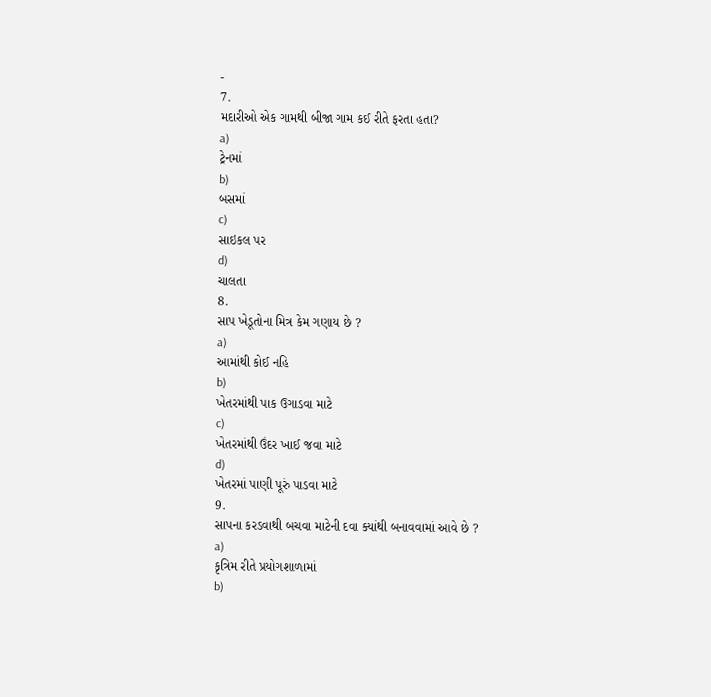-
7.
મદારીઓ એક ગામથી બીજા ગામ કઈ રીતે ફરતા હતા?
a)
ટ્રેનમાં
b)
બસમાં
c)
સાઇકલ પર
d)
ચાલતા
8.
સાપ ખેડૂતોના મિત્ર કેમ ગણાય છે ?
a)
આમાંથી કોઈ નહિ
b)
ખેતરમાંથી પાક ઉગાડવા માટે
c)
ખેતરમાંથી ઉંદર ખાઈ જવા માટે
d)
ખેતરમાં પાણી પૂરું પાડવા માટે
9.
સાપના કરડવાથી બચવા માટેની દવા ક્યાંથી બનાવવામાં આવે છે ?
a)
કૃત્રિમ રીતે પ્રયોગશાળામાં
b)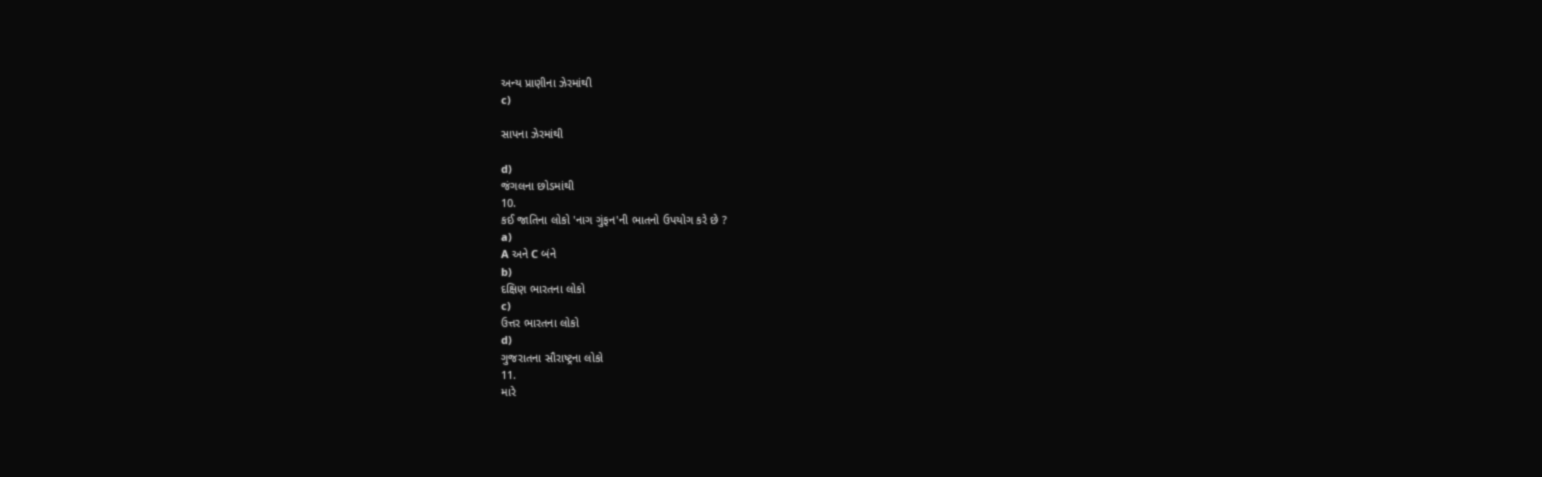અન્ય પ્રાણીના ઝેરમાંથી
c)

સાપના ઝેરમાંથી

d)
જંગલના છોડમાંથી
10.
કઈ જાતિના લોકો 'નાગ ગુંફન'ની ભાતનો ઉપયોગ કરે છે ?
a)
A અને C બંને
b)
દક્ષિણ ભારતના લોકો
c)
ઉત્તર ભારતના લોકો
d)
ગુજરાતના સૌરાષ્ટ્રના લોકો
11.
મારે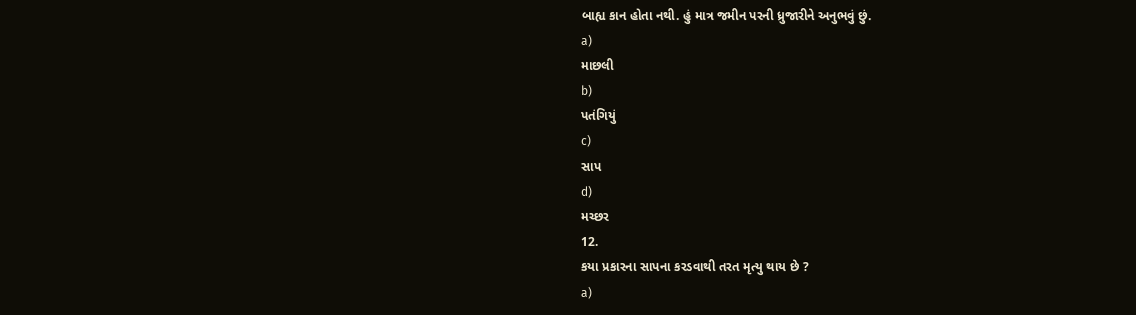બાહ્ય કાન હોતા નથી. હું માત્ર જમીન પરની ધ્રુજારીને અનુભવું છું.
a)
માછલી
b)
પતંગિયું
c)
સાપ
d)
મચ્છર
12.
કયા પ્રકારના સાપના કરડવાથી તરત મૃત્યુ થાય છે ?
a)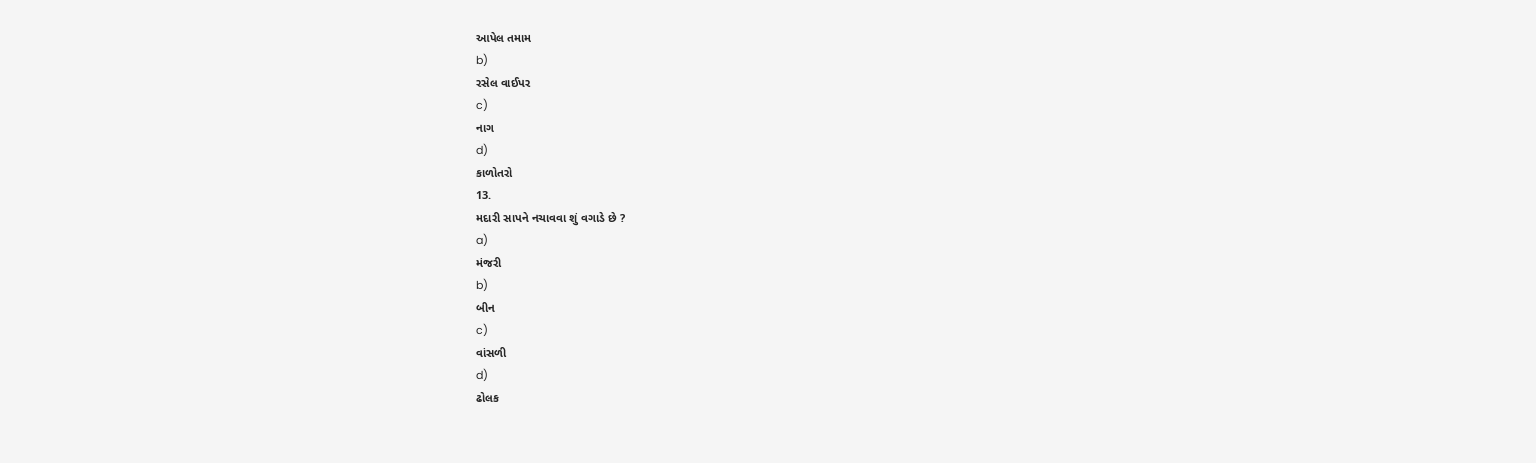આપેલ તમામ
b)
રસેલ વાઈપર
c)
નાગ
d)
કાળોતરો
13.
મદારી સાપને નચાવવા શું વગાડે છે ?
a)
મંજરી
b)
બીન
c)
વાંસળી
d)
ઢોલક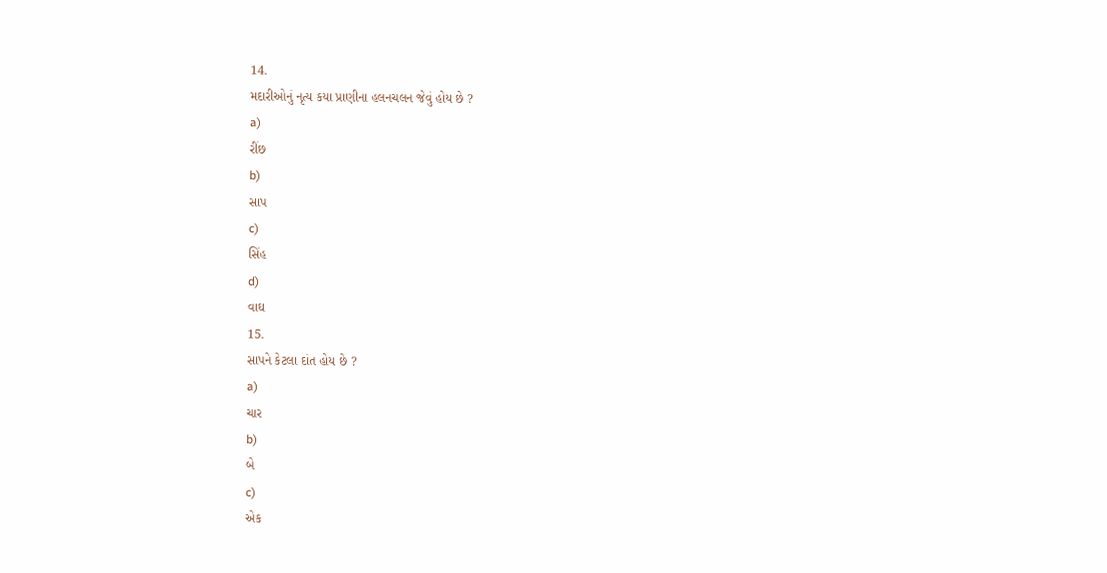14.
મદારીઓનું નૃત્ય કયા પ્રાણીના હલનચલન જેવું હોય છે ?
a)
રીંછ
b)
સાપ
c)
સિંહ
d)
વાઘ
15.
સાપને કેટલા દાંત હોય છે ?
a)
ચાર
b)
બે
c)
એક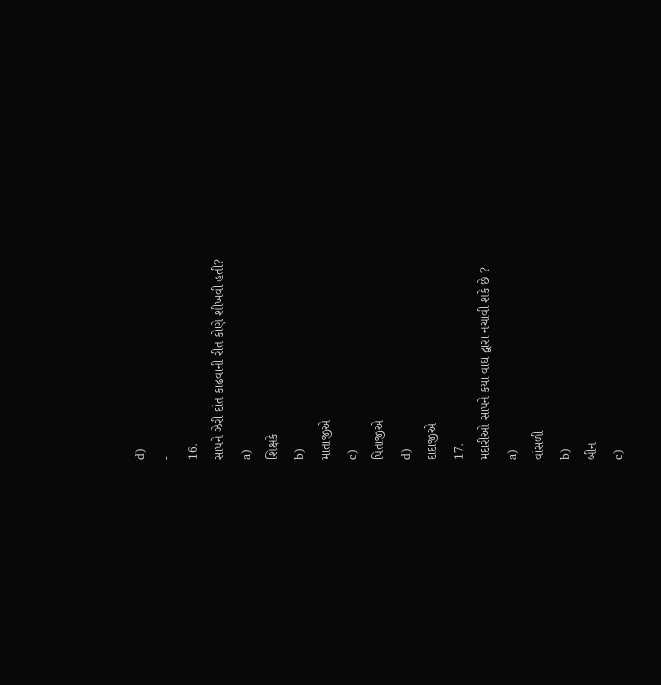d)
-
16.
સાપને ઝેરી દાંત કાઢવાની રીત કોણે શીખવી હતી?
a)
શિક્ષકે
b)
માતાજીએ
c)
પિતાજીએ
d)
દાદાજીએ
17.
મદારીઓ સાપને કયા વાઘ દ્વારા નચાવી શકે છે ?
a)
વાંસળી
b)
બીન
c)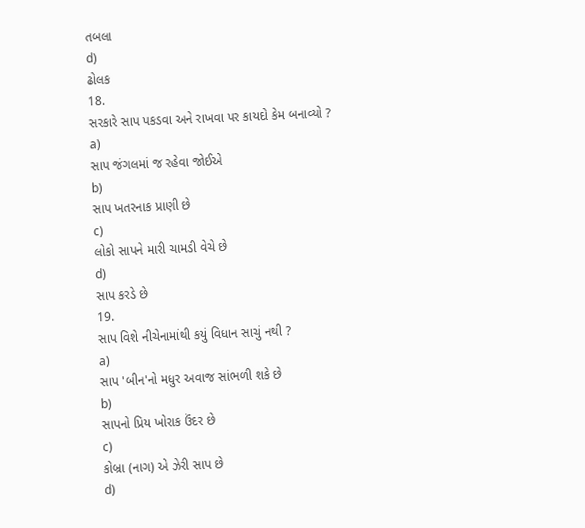તબલા
d)
ઢોલક
18.
સરકારે સાપ પકડવા અને રાખવા પર કાયદો કેમ બનાવ્યો ?
a)
સાપ જંગલમાં જ રહેવા જોઈએ
b)
સાપ ખતરનાક પ્રાણી છે
c)
લોકો સાપને મારી ચામડી વેચે છે
d)
સાપ કરડે છે
19.
સાપ વિશે નીચેનામાંથી કયું વિધાન સાચું નથી ?
a)
સાપ 'બીન'નો મધુર અવાજ સાંભળી શકે છે
b)
સાપનો પ્રિય ખોરાક ઉંદર છે
c)
કોબ્રા (નાગ) એ ઝેરી સાપ છે
d)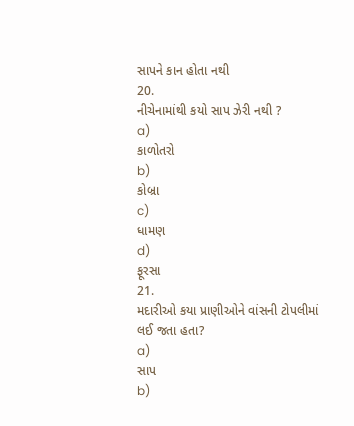સાપને કાન હોતા નથી
20.
નીચેનામાંથી કયો સાપ ઝેરી નથી ?
a)
કાળોતરો
b)
કોબ્રા
c)
ધામણ
d)
ફૂરસા
21.
મદારીઓ કયા પ્રાણીઓને વાંસની ટોપલીમાં લઈ જતા હતા?
a)
સાપ
b)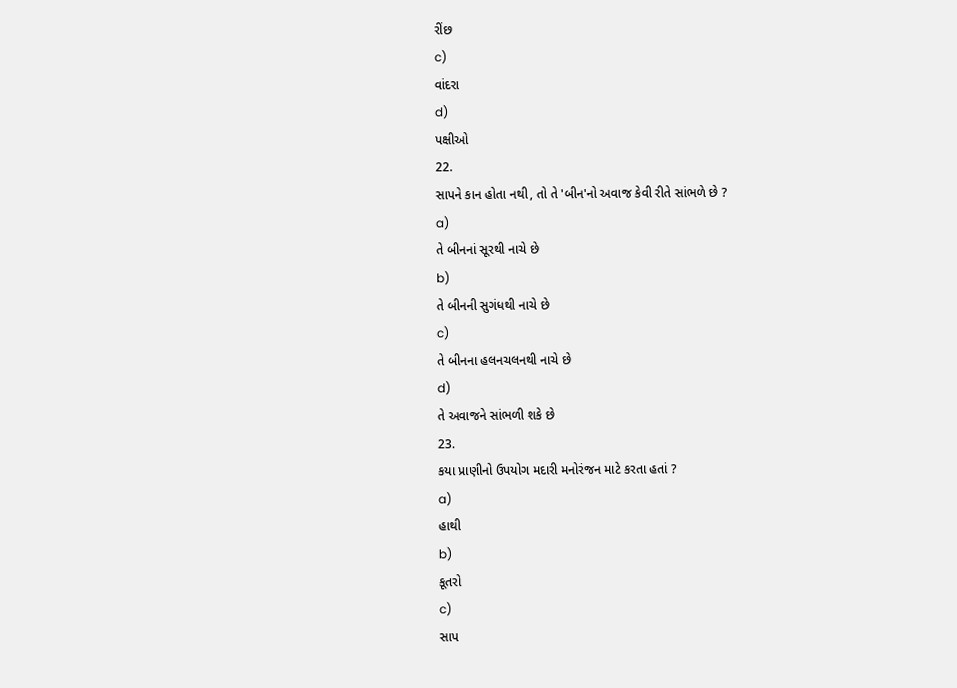રીંછ
c)
વાંદરા
d)
પક્ષીઓ
22.
સાપને કાન હોતા નથી, તો તે 'બીન'નો અવાજ કેવી રીતે સાંભળે છે ?
a)
તે બીનનાં સૂરથી નાચે છે
b)
તે બીનની સુગંધથી નાચે છે
c)
તે બીનના હલનચલનથી નાચે છે
d)
તે અવાજને સાંભળી શકે છે
23.
કયા પ્રાણીનો ઉપયોગ મદારી મનોરંજન માટે કરતા હતાં ?
a)
હાથી
b)
કૂતરો
c)
સાપ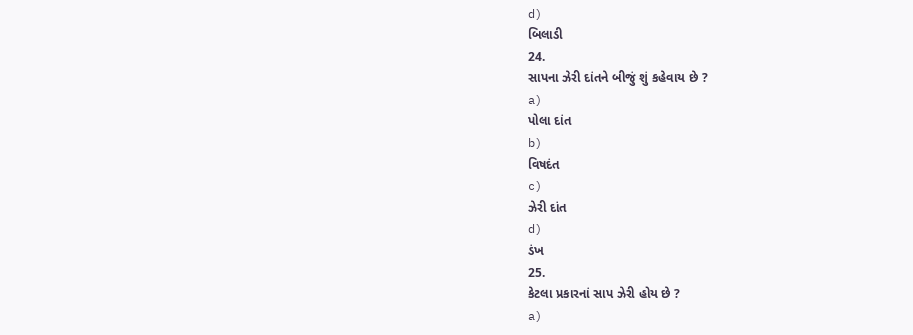d)
બિલાડી
24.
સાપના ઝેરી દાંતને બીજું શું કહેવાય છે ?
a)
પોલા દાંત
b)
વિષદંત
c)
ઝેરી દાંત
d)
ડંખ
25.
કેટલા પ્રકારનાં સાપ ઝેરી હોય છે ?
a)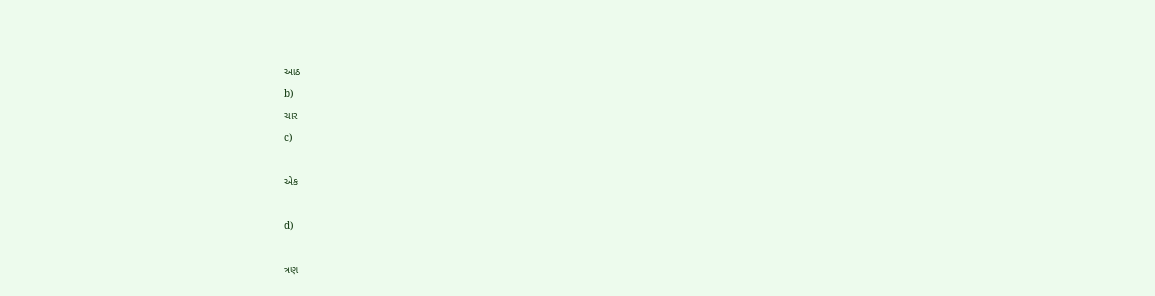આઠ
b)
ચાર
c)

એક

d)

ત્રણ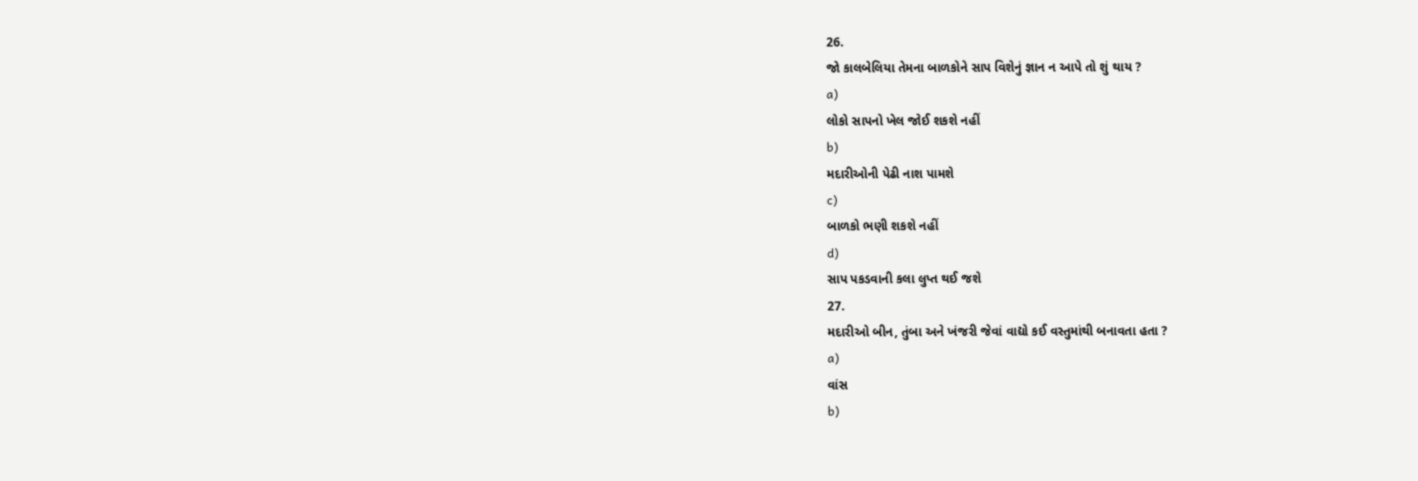26.
જો કાલબેલિયા તેમના બાળકોને સાપ વિશેનું જ્ઞાન ન આપે તો શું થાય ?
a)
લોકો સાપનો ખેલ જોઈ શકશે નહીં
b)
મદારીઓની પેઢી નાશ પામશે
c)
બાળકો ભણી શકશે નહીં
d)
સાપ પકડવાની કલા લુપ્ત થઈ જશે
27.
મદારીઓ બીન, તુંબા અને ખંજરી જેવાં વાદ્યો કઈ વસ્તુમાંથી બનાવતા હતા ?
a)
વાંસ
b)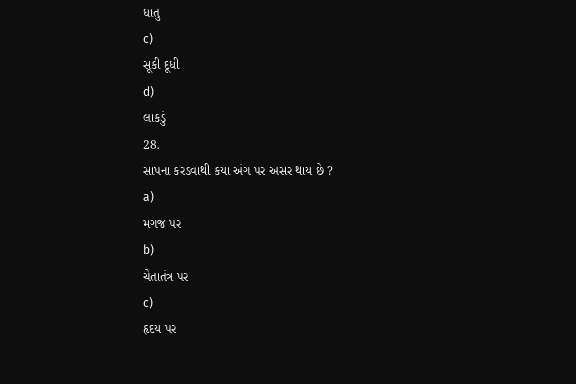ધાતુ
c)
સૂકી દૂધી
d)
લાકડું
28.
સાપના કરડવાથી કયા અંગ પર અસર થાય છે ?
a)
મગજ પર
b)
ચેતાતંત્ર પર
c)
હૃદય પર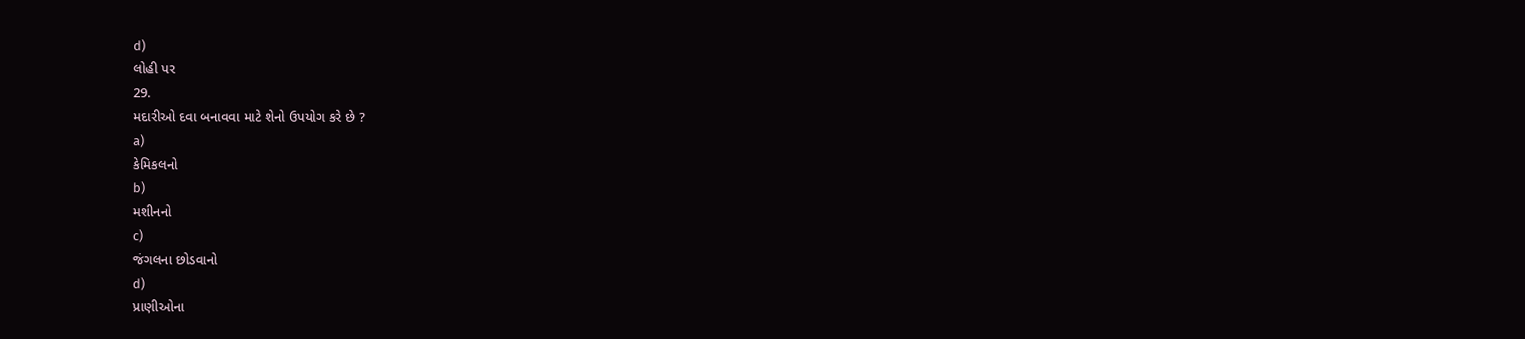d)
લોહી પર
29.
મદારીઓ દવા બનાવવા માટે શેનો ઉપયોગ કરે છે ?
a)
કેમિકલનો
b)
મશીનનો
c)
જંગલના છોડવાનો
d)
પ્રાણીઓના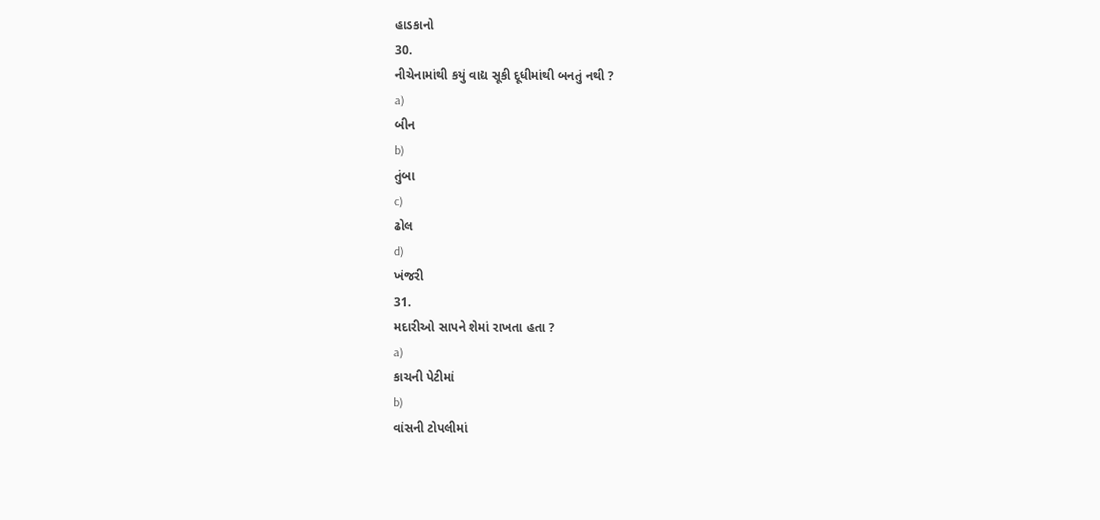હાડકાનો
30.
નીચેનામાંથી કયું વાદ્ય સૂકી દૂધીમાંથી બનતું નથી ?
a)
બીન
b)
તુંબા
c)
ઢોલ
d)
ખંજરી
31.
મદારીઓ સાપને શેમાં રાખતા હતા ?
a)
કાચની પેટીમાં
b)
વાંસની ટોપલીમાં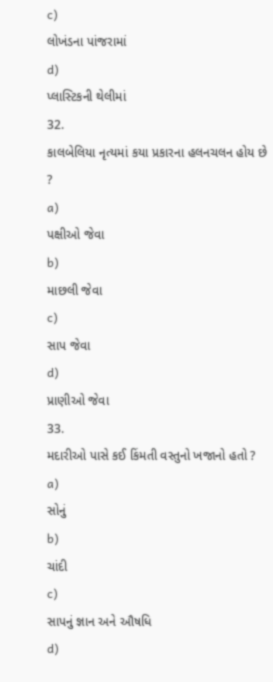c)
લોખંડના પાંજરામાં
d)
પ્લાસ્ટિકની થેલીમાં
32.
કાલબેલિયા નૃત્યમાં કયા પ્રકારના હલનચલન હોય છે ?
a)
પક્ષીઓ જેવા
b)
માછલી જેવા
c)
સાપ જેવા
d)
પ્રાણીઓ જેવા
33.
મદારીઓ પાસે કઈ કિંમતી વસ્તુનો ખજાનો હતો ?
a)
સોનું
b)
ચાંદી
c)
સાપનું જ્ઞાન અને ઔષધિ
d)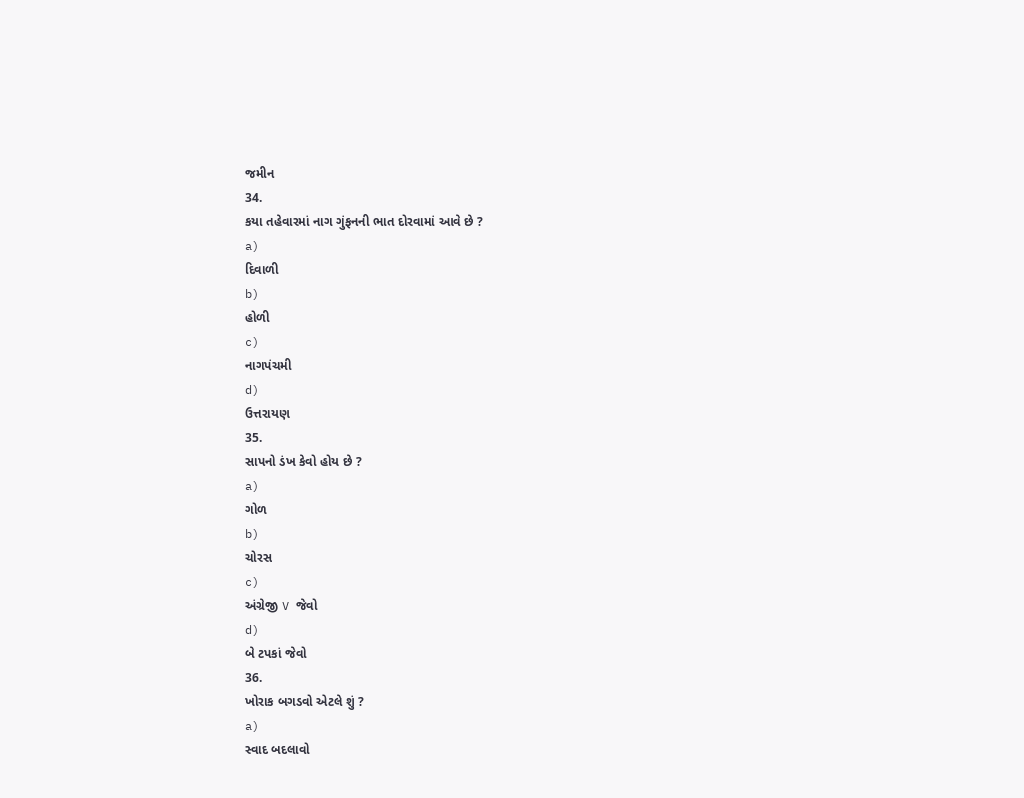જમીન
34.
કયા તહેવારમાં નાગ ગુંફનની ભાત દોરવામાં આવે છે ?
a)
દિવાળી
b)
હોળી
c)
નાગપંચમી
d)
ઉત્તરાયણ
35.
સાપનો ડંખ કેવો હોય છે ?
a)
ગોળ
b)
ચોરસ
c)
અંગ્રેજી V જેવો
d)
બે ટપકાં જેવો
36.
ખોરાક બગડવો એટલે શું ?
a)
સ્વાદ બદલાવો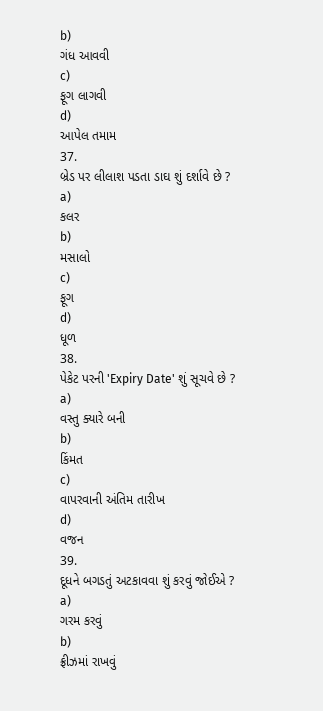b)
ગંધ આવવી
c)
ફૂગ લાગવી
d)
આપેલ તમામ
37.
બ્રેડ પર લીલાશ પડતા ડાઘ શું દર્શાવે છે ?
a)
કલર
b)
મસાલો
c)
ફૂગ
d)
ધૂળ
38.
પેકેટ પરની 'Expiry Date' શું સૂચવે છે ?
a)
વસ્તુ ક્યારે બની
b)
કિંમત
c)
વાપરવાની અંતિમ તારીખ
d)
વજન
39.
દૂધને બગડતું અટકાવવા શું કરવું જોઈએ ?
a)
ગરમ કરવું
b)
ફ્રીઝમાં રાખવું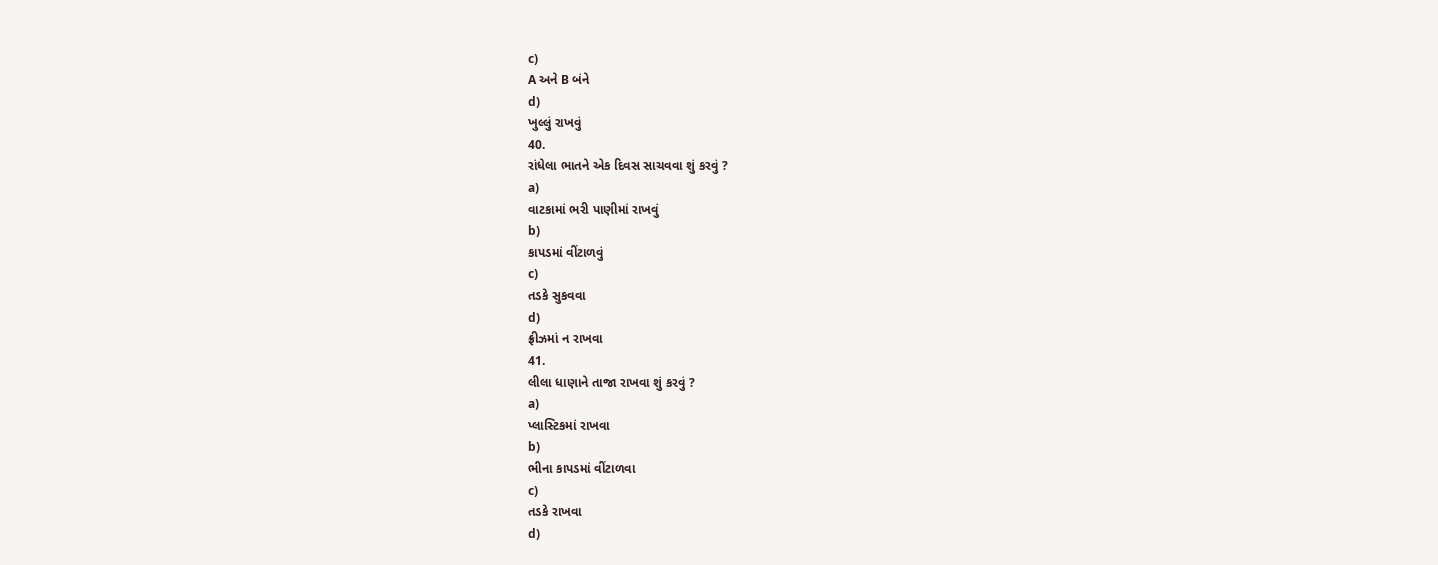c)
A અને B બંને
d)
ખુલ્લું રાખવું
40.
રાંધેલા ભાતને એક દિવસ સાચવવા શું કરવું ?
a)
વાટકામાં ભરી પાણીમાં રાખવું
b)
કાપડમાં વીંટાળવું
c)
તડકે સુકવવા
d)
ફ્રીઝમાં ન રાખવા
41.
લીલા ધાણાને તાજા રાખવા શું કરવું ?
a)
પ્લાસ્ટિકમાં રાખવા
b)
ભીના કાપડમાં વીંટાળવા
c)
તડકે રાખવા
d)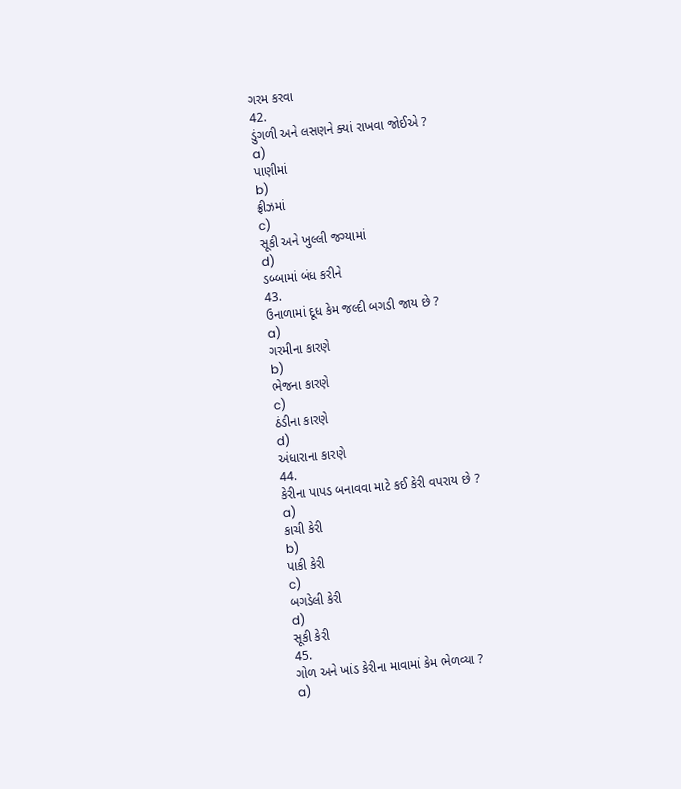ગરમ કરવા
42.
ડુંગળી અને લસણને ક્યાં રાખવા જોઈએ ?
a)
પાણીમાં
b)
ફ્રીઝમાં
c)
સૂકી અને ખુલ્લી જગ્યામાં
d)
ડબ્બામાં બંધ કરીને
43.
ઉનાળામાં દૂધ કેમ જલ્દી બગડી જાય છે ?
a)
ગરમીના કારણે
b)
ભેજના કારણે
c)
ઠંડીના કારણે
d)
અંધારાના કારણે
44.
કેરીના પાપડ બનાવવા માટે કઈ કેરી વપરાય છે ?
a)
કાચી કેરી
b)
પાકી કેરી
c)
બગડેલી કેરી
d)
સૂકી કેરી
45.
ગોળ અને ખાંડ કેરીના માવામાં કેમ ભેળવ્યા ?
a)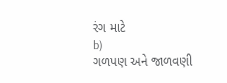રંગ માટે
b)
ગળપણ અને જાળવણી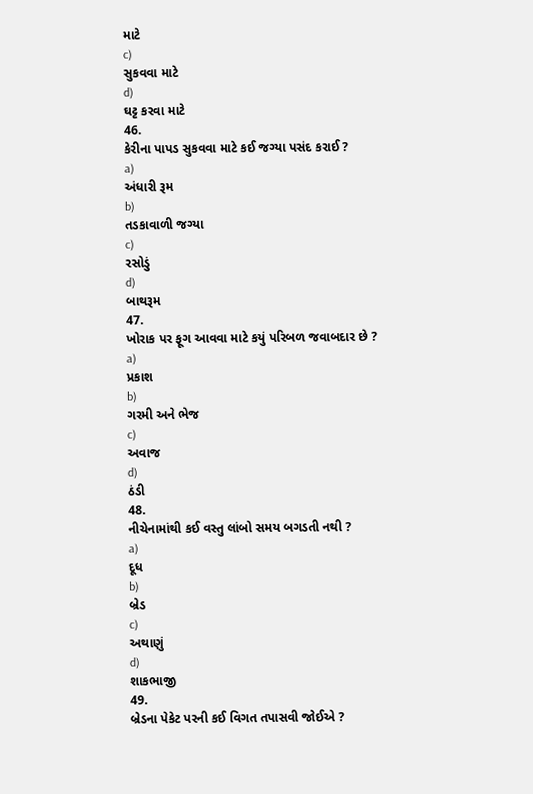માટે
c)
સુકવવા માટે
d)
ઘટ્ટ કરવા માટે
46.
કેરીના પાપડ સુકવવા માટે કઈ જગ્યા પસંદ કરાઈ ?
a)
અંધારી રૂમ
b)
તડકાવાળી જગ્યા
c)
રસોડું
d)
બાથરૂમ
47.
ખોરાક પર ફૂગ આવવા માટે કયું પરિબળ જવાબદાર છે ?
a)
પ્રકાશ
b)
ગરમી અને ભેજ
c)
અવાજ
d)
ઠંડી
48.
નીચેનામાંથી કઈ વસ્તુ લાંબો સમય બગડતી નથી ?
a)
દૂધ
b)
બ્રેડ
c)
અથાણું
d)
શાકભાજી
49.
બ્રેડના પેકેટ પરની કઈ વિગત તપાસવી જોઈએ ?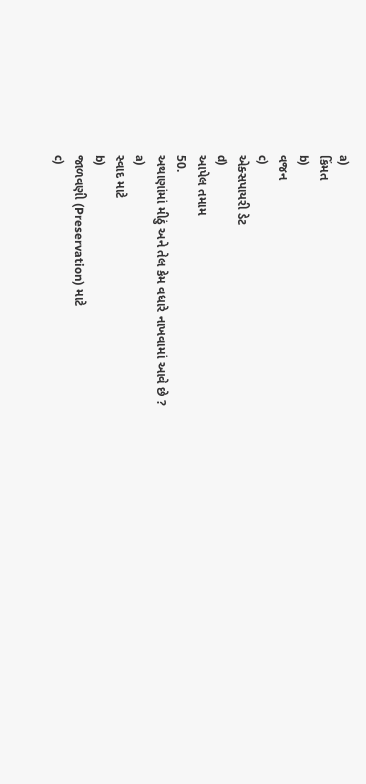a)
કિંમત
b)
વજન
c)
એક્સપાયરી ડેટ
d)
આપેલ તમામ
50.
અથાણાંમાં મીઠું અને તેલ કેમ વધારે નાખવામાં આવે છે ?
a)
સ્વાદ માટે
b)
જાળવણી (Preservation) માટે
c)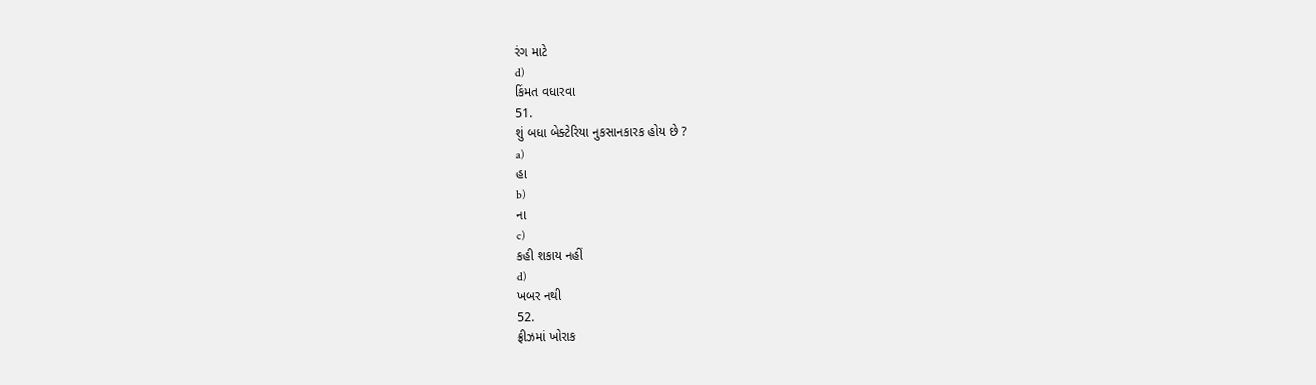રંગ માટે
d)
કિંમત વધારવા
51.
શું બધા બેક્ટેરિયા નુકસાનકારક હોય છે ?
a)
હા
b)
ના
c)
કહી શકાય નહીં
d)
ખબર નથી
52.
ફ્રીઝમાં ખોરાક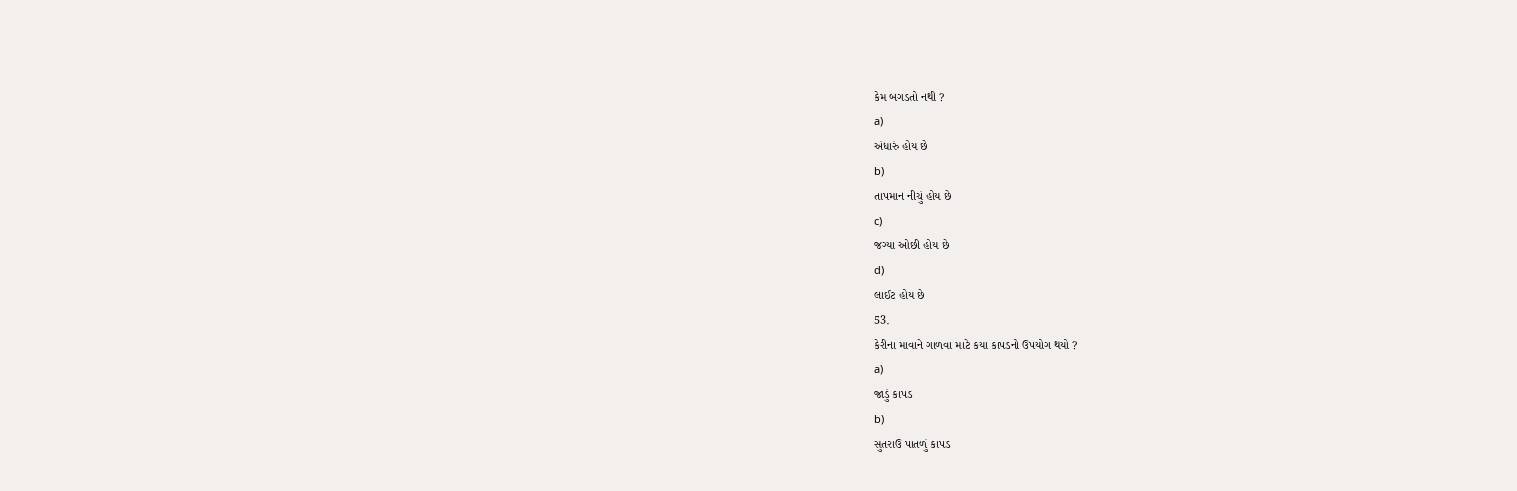કેમ બગડતો નથી ?
a)
અંધારું હોય છે
b)
તાપમાન નીચું હોય છે
c)
જગ્યા ઓછી હોય છે
d)
લાઈટ હોય છે
53.
કેરીના માવાને ગાળવા માટે કયા કાપડનો ઉપયોગ થયો ?
a)
જાડું કાપડ
b)
સુતરાઉ પાતળું કાપડ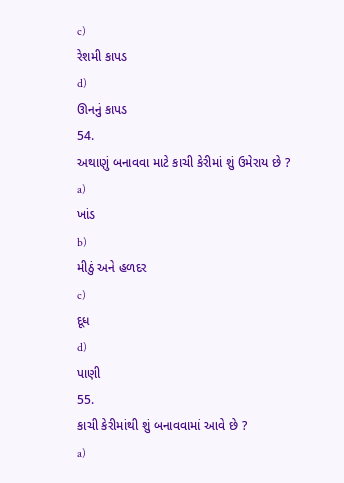c)
રેશમી કાપડ
d)
ઊનનું કાપડ
54.
અથાણું બનાવવા માટે કાચી કેરીમાં શું ઉમેરાય છે ?
a)
ખાંડ
b)
મીઠું અને હળદર
c)
દૂધ
d)
પાણી
55.
કાચી કેરીમાંથી શું બનાવવામાં આવે છે ?
a)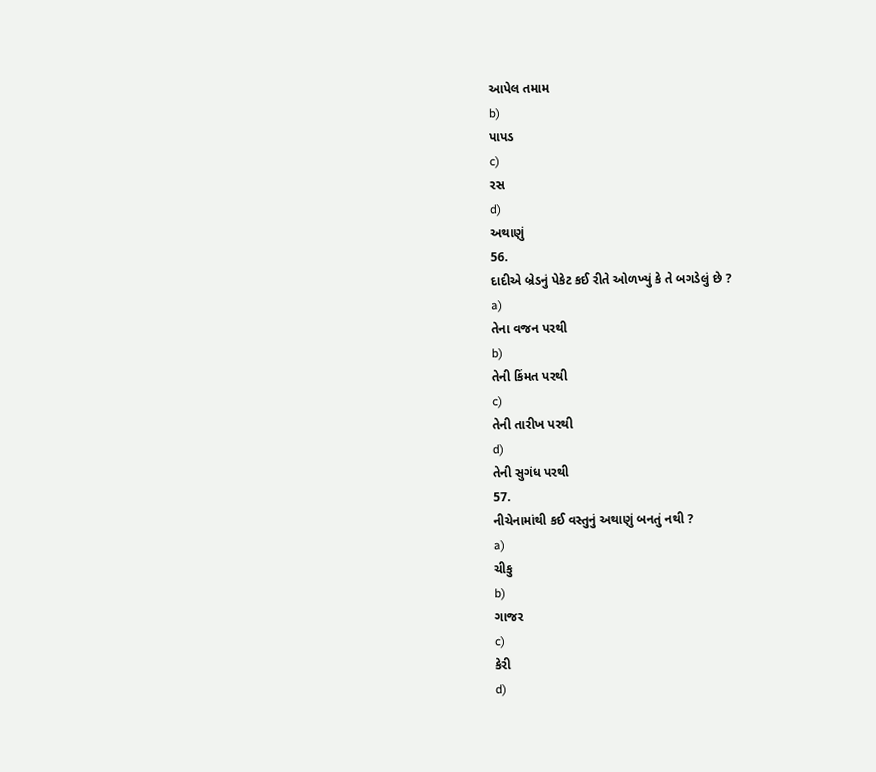આપેલ તમામ
b)
પાપડ
c)
રસ
d)
અથાણું
56.
દાદીએ બ્રેડનું પેકેટ કઈ રીતે ઓળખ્યું કે તે બગડેલું છે ?
a)
તેના વજન પરથી
b)
તેની કિંમત પરથી
c)
તેની તારીખ પરથી
d)
તેની સુગંધ પરથી
57.
નીચેનામાંથી કઈ વસ્તુનું અથાણું બનતું નથી ?
a)
ચીકુ
b)
ગાજર
c)
કેરી
d)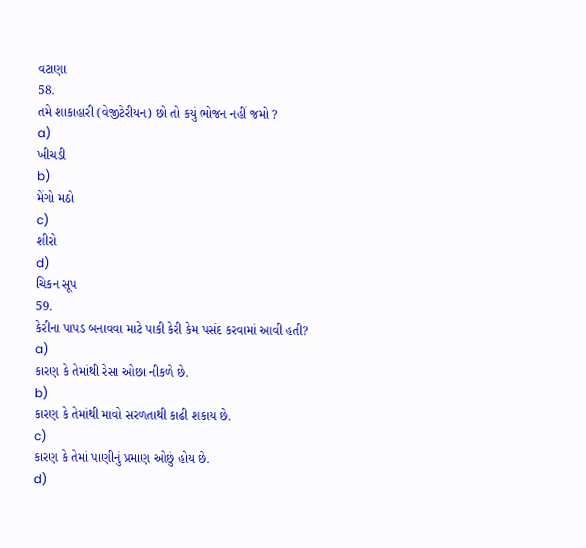વટાણા
58.
તમે શાકાહારી (વેજીટેરીયન) છો તો કયું ભોજન નહીં જમો ?
a)
ખીચડી
b)
મેંગો મઠો
c)
શીરો
d)
ચિકન સૂપ
59.
કેરીના પાપડ બનાવવા માટે પાકી કેરી કેમ પસંદ કરવામાં આવી હતી?
a)
કારણ કે તેમાંથી રેસા ઓછા નીકળે છે.
b)
કારણ કે તેમાંથી માવો સરળતાથી કાઢી શકાય છે.
c)
કારણ કે તેમાં પાણીનું પ્રમાણ ઓછું હોય છે.
d)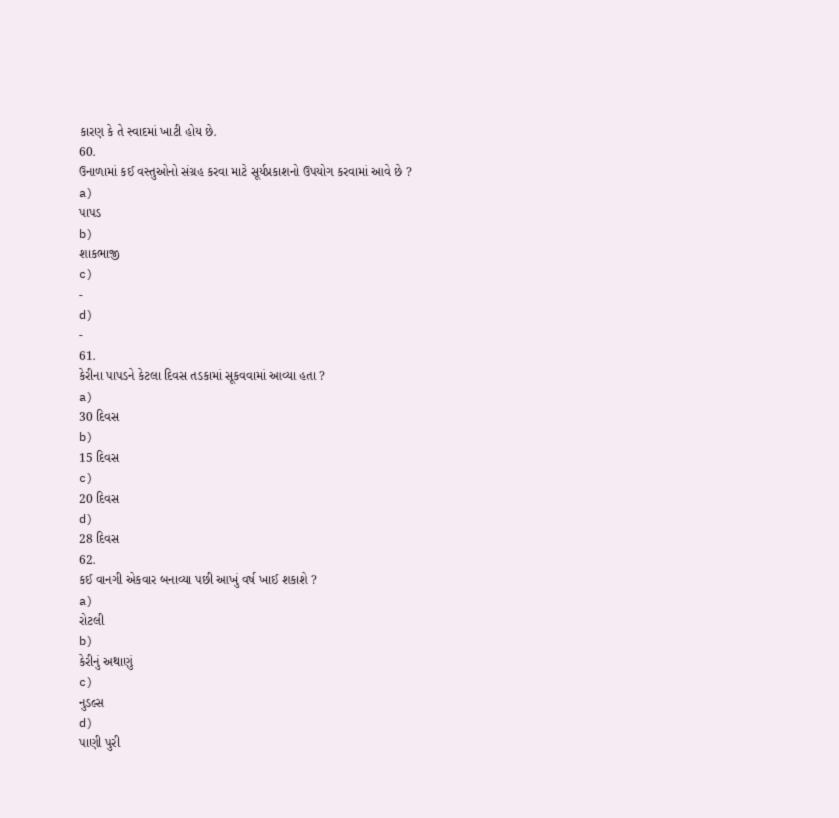કારણ કે તે સ્વાદમાં ખાટી હોય છે.
60.
ઉનાળામાં કઈ વસ્તુઓનો સંગ્રહ કરવા માટે સૂર્યપ્રકાશનો ઉપયોગ કરવામાં આવે છે ?
a)
પાપડ
b)
શાકભાજી
c)
-
d)
-
61.
કેરીના પાપડને કેટલા દિવસ તડકામાં સૂકવવામાં આવ્યા હતા ?
a)
30 દિવસ
b)
15 દિવસ
c)
20 દિવસ
d)
28 દિવસ
62.
કઈ વાનગી એકવાર બનાવ્યા પછી આખું વર્ષ ખાઈ શકાશે ?
a)
રોટલી
b)
કેરીનું અથાણું
c)
નુડલ્સ
d)
પાણી પુરી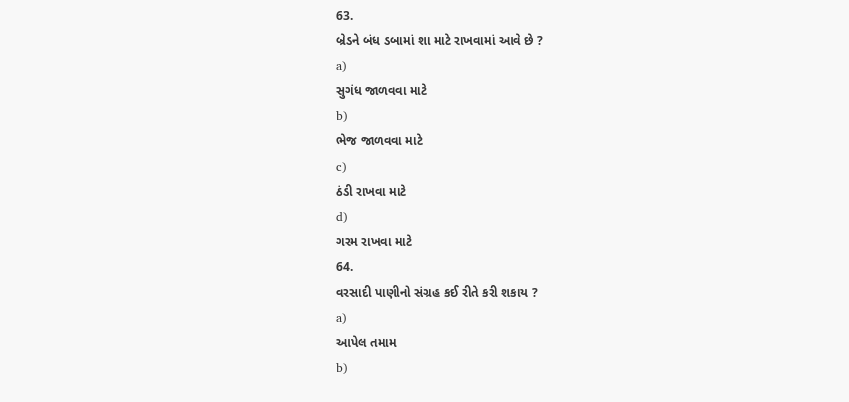63.
બ્રેડને બંધ ડબામાં શા માટે રાખવામાં આવે છે ?
a)
સુગંધ જાળવવા માટે
b)
ભેજ જાળવવા માટે
c)
ઠંડી રાખવા માટે
d)
ગરમ રાખવા માટે
64.
વરસાદી પાણીનો સંગ્રહ કઈ રીતે કરી શકાય ?
a)
આપેલ તમામ
b)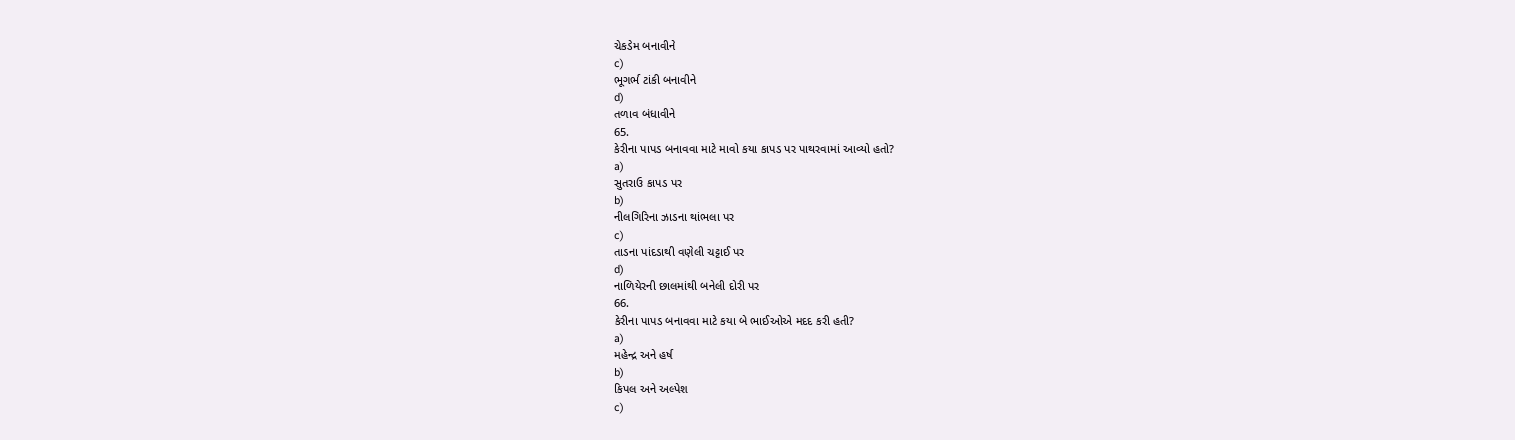ચેકડેમ બનાવીને
c)
ભૂગર્ભ ટાંકી બનાવીને
d)
તળાવ બંધાવીને
65.
કેરીના પાપડ બનાવવા માટે માવો કયા કાપડ પર પાથરવામાં આવ્યો હતો?
a)
સુતરાઉ કાપડ પર
b)
નીલગિરિના ઝાડના થાંભલા પર
c)
તાડના પાંદડાથી વણેલી ચટ્ટાઈ પર
d)
નાળિયેરની છાલમાંથી બનેલી દોરી પર
66.
કેરીના પાપડ બનાવવા માટે કયા બે ભાઈઓએ મદદ કરી હતી?
a)
મહેન્દ્ર અને હર્ષ
b)
કિપલ અને અલ્પેશ
c)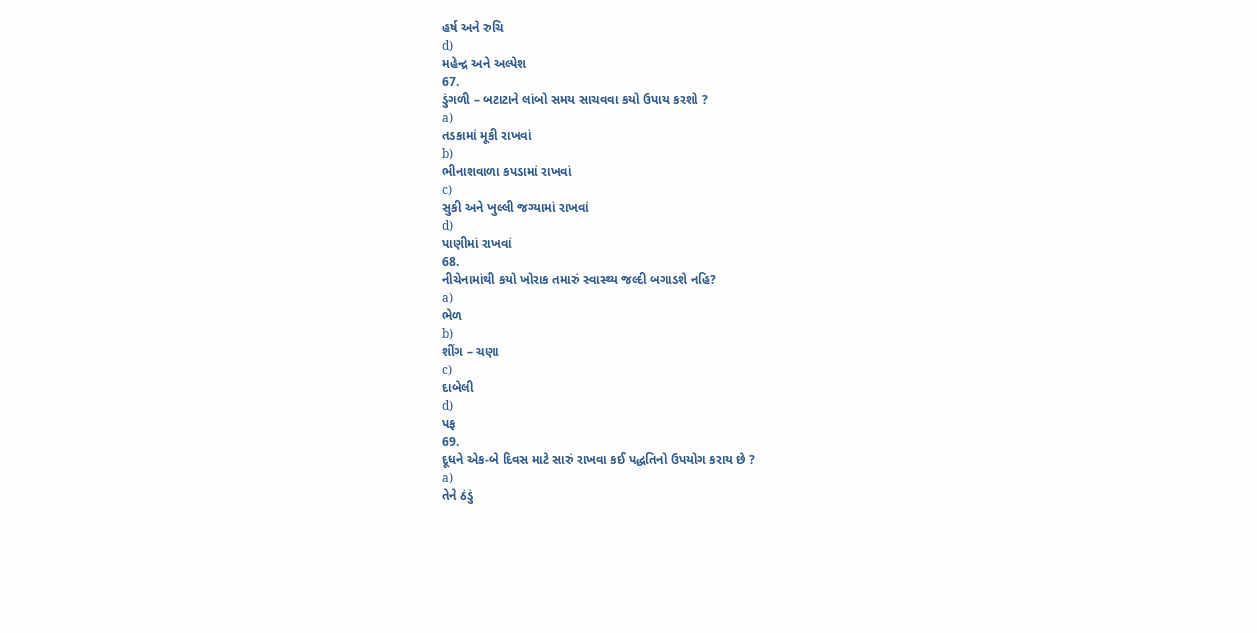હર્ષ અને રુચિ
d)
મહેન્દ્ર અને અલ્પેશ
67.
ડુંગળી – બટાટાને લાંબો સમય સાચવવા કયો ઉપાય કરશો ?
a)
તડકામાં મૂકી રાખવાં
b)
ભીનાશવાળા કપડામાં રાખવાં
c)
સુકી અને ખુલ્લી જગ્યામાં રાખવાં
d)
પાણીમાં રાખવાં
68.
નીચેનામાંથી કયો ખોરાક તમારું સ્વાસ્થ્ય જલ્દી બગાડશે નહિ?
a)
ભેળ
b)
શીંગ – ચણા
c)
દાબેલી
d)
પફ
69.
દૂધને એક-બે દિવસ માટે સારું રાખવા કઈ પદ્ધતિનો ઉપયોગ કરાય છે ?
a)
તેને ઠંડું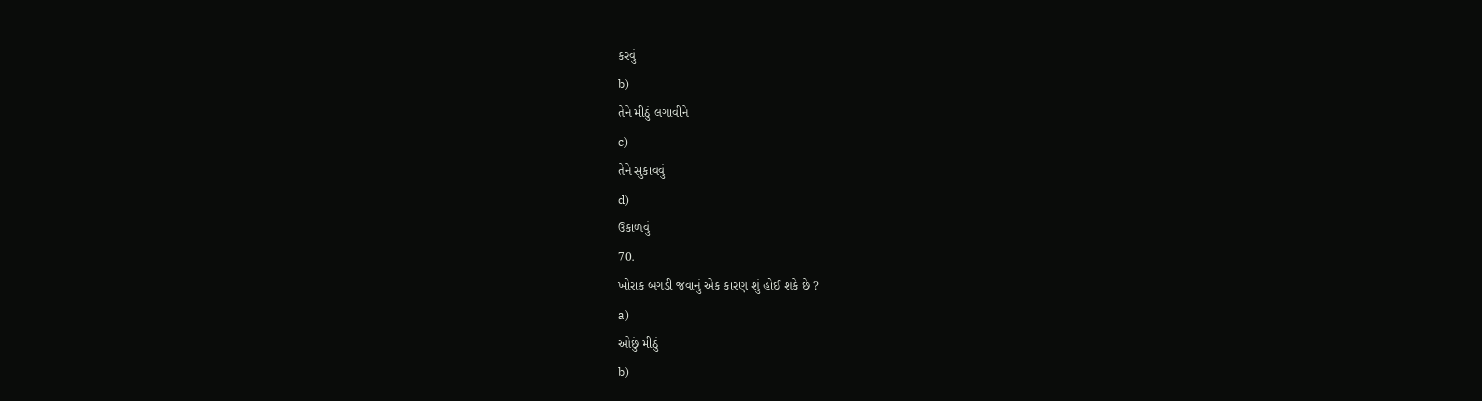કરવું
b)
તેને મીઠું લગાવીને
c)
તેને સુકાવવું
d)
ઉકાળવું
70.
ખોરાક બગડી જવાનું એક કારણ શું હોઈ શકે છે ?
a)
ઓછું મીઠું
b)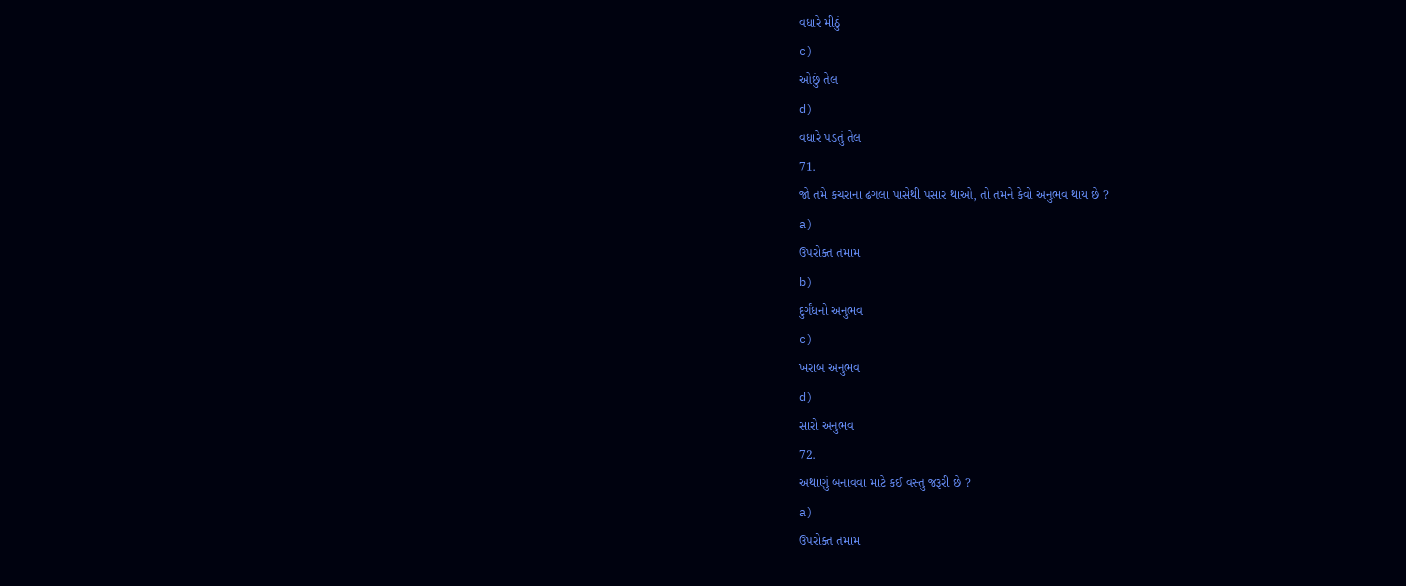વધારે મીઠું
c)
ઓછું તેલ
d)
વધારે પડતું તેલ
71.
જો તમે કચરાના ઢગલા પાસેથી પસાર થાઓ, તો તમને કેવો અનુભવ થાય છે ?
a)
ઉપરોક્ત તમામ
b)
દુર્ગંધનો અનુભવ
c)
ખરાબ અનુભવ
d)
સારો અનુભવ
72.
અથાણું બનાવવા માટે કઈ વસ્તુ જરૂરી છે ?
a)
ઉપરોક્ત તમામ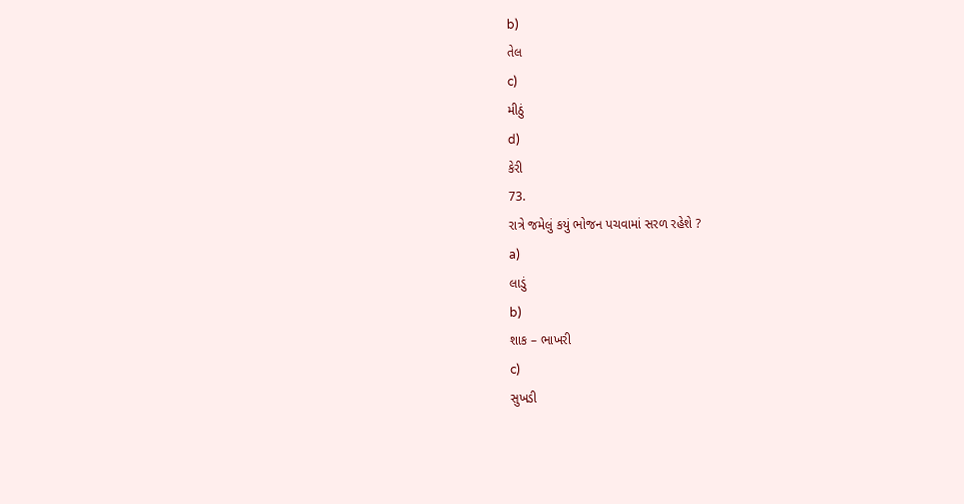b)
તેલ
c)
મીઠું
d)
કેરી
73.
રાત્રે જમેલું કયું ભોજન પચવામાં સરળ રહેશે ?
a)
લાડું
b)
શાક – ભાખરી
c)
સુખડી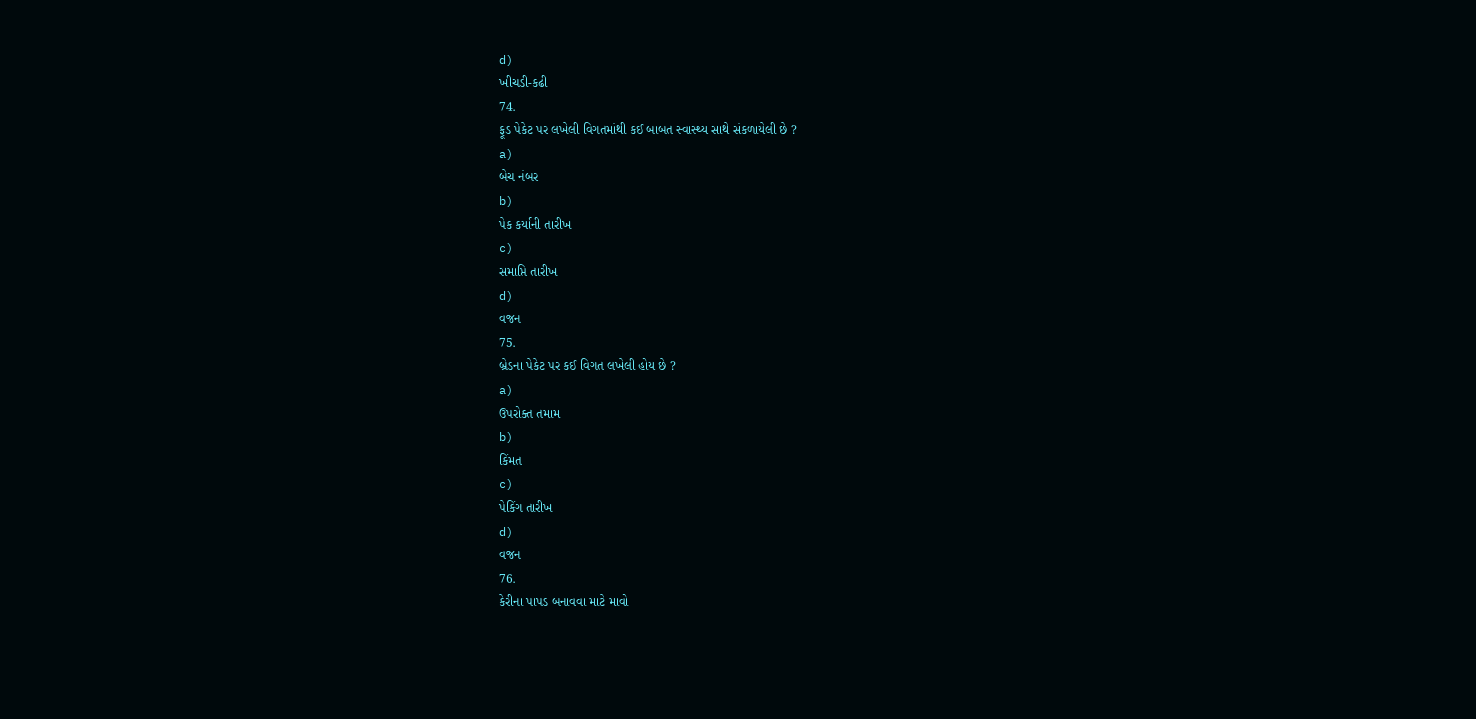d)
ખીચડી-કઢી
74.
ફૂડ પેકેટ પર લખેલી વિગતમાંથી કઈ બાબત સ્વાસ્થ્ય સાથે સંકળાયેલી છે ?
a)
બેચ નંબર
b)
પેક કર્યાની તારીખ
c)
સમાપ્તિ તારીખ
d)
વજન
75.
બ્રેડના પેકેટ પર કઈ વિગત લખેલી હોય છે ?
a)
ઉપરોક્ત તમામ
b)
કિંમત
c)
પેકિંગ તારીખ
d)
વજન
76.
કેરીના પાપડ બનાવવા માટે માવો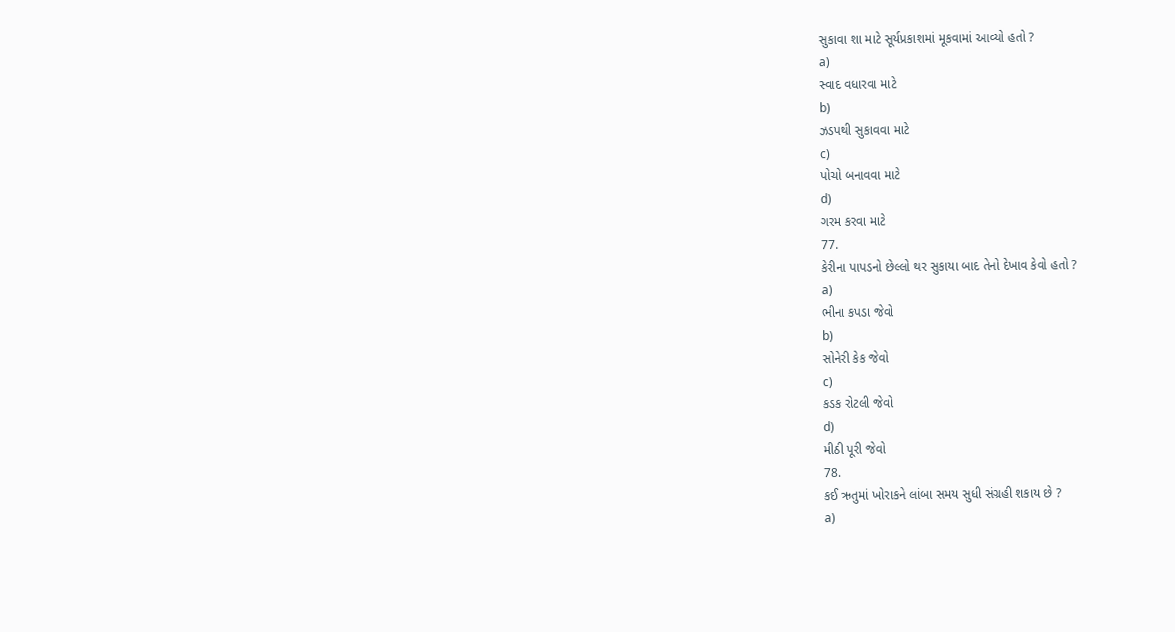સુકાવા શા માટે સૂર્યપ્રકાશમાં મૂકવામાં આવ્યો હતો ?
a)
સ્વાદ વધારવા માટે
b)
ઝડપથી સુકાવવા માટે
c)
પોચો બનાવવા માટે
d)
ગરમ કરવા માટે
77.
કેરીના પાપડનો છેલ્લો થર સુકાયા બાદ તેનો દેખાવ કેવો હતો ?
a)
ભીના કપડા જેવો
b)
સોનેરી કેક જેવો
c)
કડક રોટલી જેવો
d)
મીઠી પૂરી જેવો
78.
કઈ ઋતુમાં ખોરાકને લાંબા સમય સુધી સંગ્રહી શકાય છે ?
a)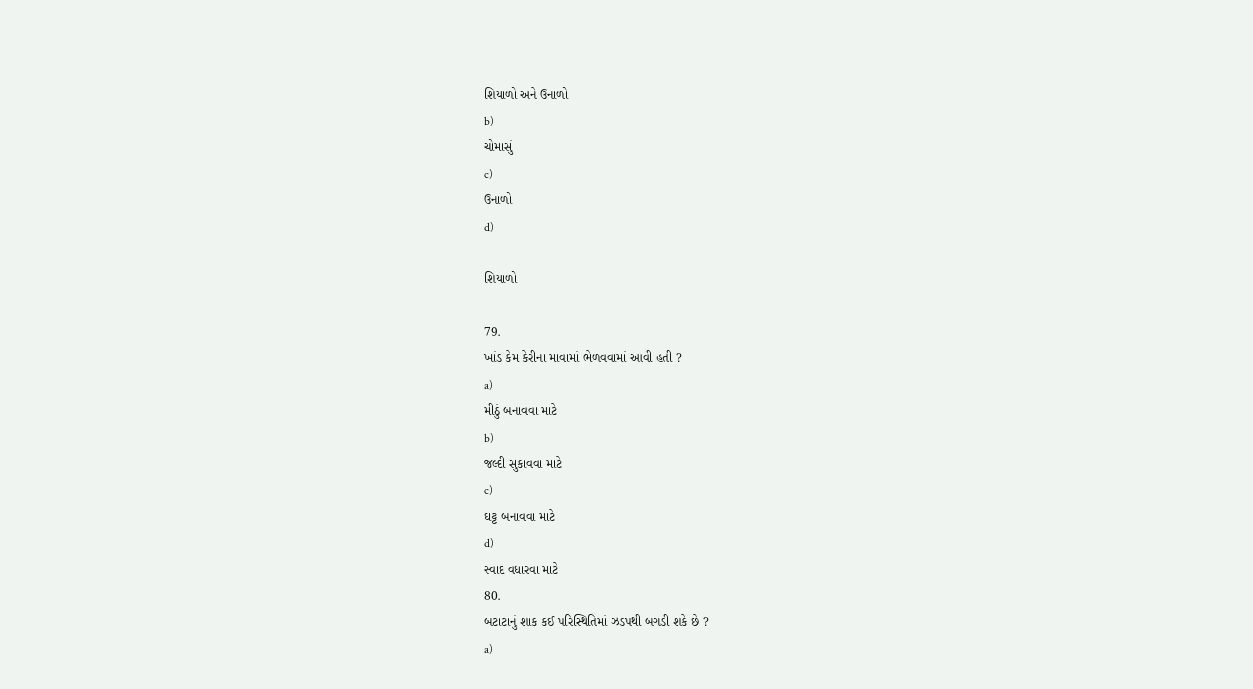શિયાળો અને ઉનાળો
b)
ચોમાસું
c)
ઉનાળો
d)

શિયાળો

79.
ખાંડ કેમ કેરીના માવામાં ભેળવવામાં આવી હતી ?
a)
મીઠું બનાવવા માટે
b)
જલ્દી સુકાવવા માટે
c)
ઘટ્ટ બનાવવા માટે
d)
સ્વાદ વધારવા માટે
80.
બટાટાનું શાક કઈ પરિસ્થિતિમાં ઝડપથી બગડી શકે છે ?
a)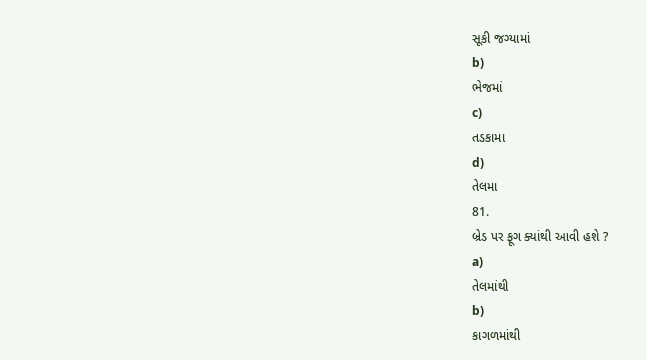સૂકી જગ્યામાં
b)
ભેજમાં
c)
તડકામા
d)
તેલમા
81.
બ્રેડ પર ફૂગ ક્યાંથી આવી હશે ?
a)
તેલમાંથી
b)
કાગળમાંથી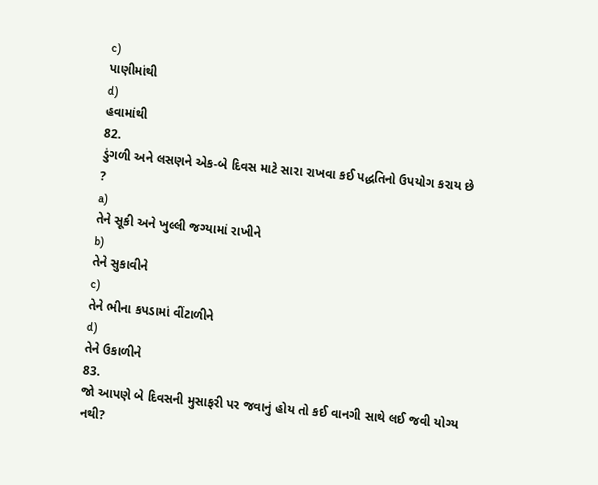c)
પાણીમાંથી
d)
હવામાંથી
82.
ડુંગળી અને લસણને એક-બે દિવસ માટે સારા રાખવા કઈ પદ્ધતિનો ઉપયોગ કરાય છે ?
a)
તેને સૂકી અને ખુલ્લી જગ્યામાં રાખીને
b)
તેને સુકાવીને
c)
તેને ભીના કપડામાં વીંટાળીને
d)
તેને ઉકાળીને
83.
જો આપણે બે દિવસની મુસાફરી પર જવાનું હોય તો કઈ વાનગી સાથે લઈ જવી યોગ્ય નથી?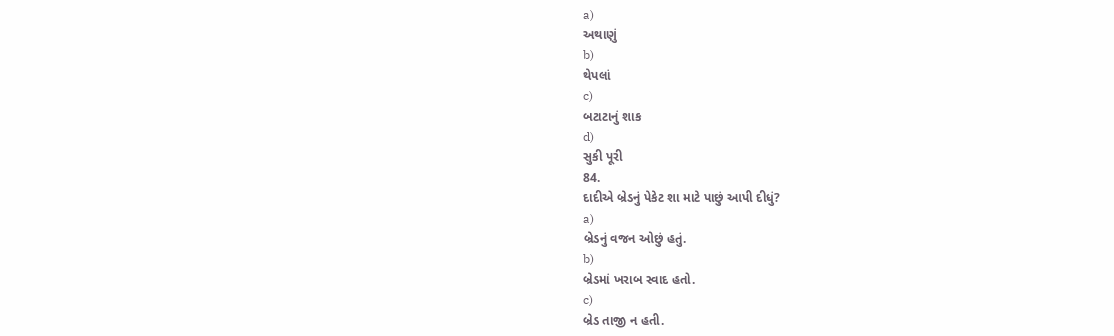a)
અથાણું
b)
થેપલાં
c)
બટાટાનું શાક
d)
સુકી પૂરી
84.
દાદીએ બ્રેડનું પેકેટ શા માટે પાછું આપી દીધું?
a)
બ્રેડનું વજન ઓછું હતું.
b)
બ્રેડમાં ખરાબ સ્વાદ હતો.
c)
બ્રેડ તાજી ન હતી.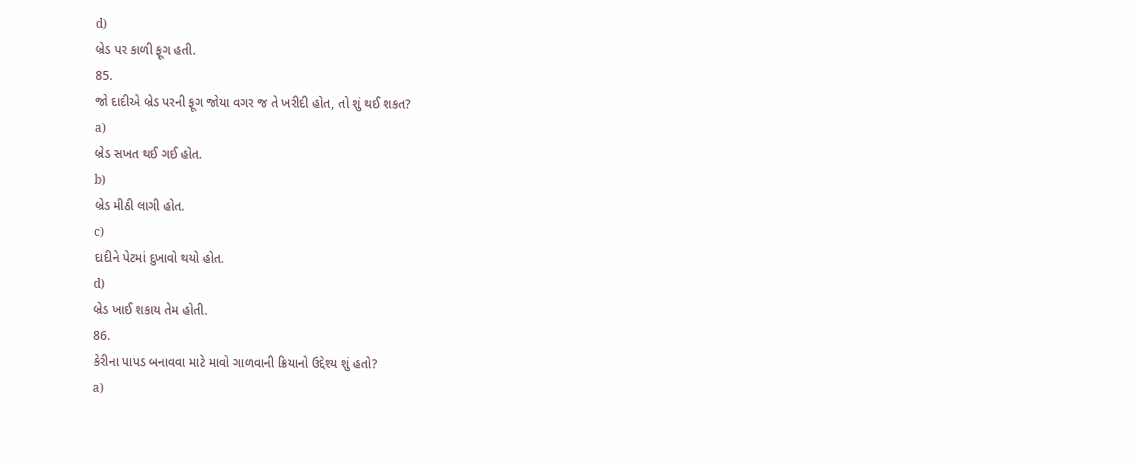d)
બ્રેડ પર કાળી ફૂગ હતી.
85.
જો દાદીએ બ્રેડ પરની ફૂગ જોયા વગર જ તે ખરીદી હોત, તો શું થઈ શકત?
a)
બ્રેડ સખત થઈ ગઈ હોત.
b)
બ્રેડ મીઠી લાગી હોત.
c)
દાદીને પેટમાં દુખાવો થયો હોત.
d)
બ્રેડ ખાઈ શકાય તેમ હોતી.
86.
કેરીના પાપડ બનાવવા માટે માવો ગાળવાની ક્રિયાનો ઉદ્દેશ્ય શું હતો?
a)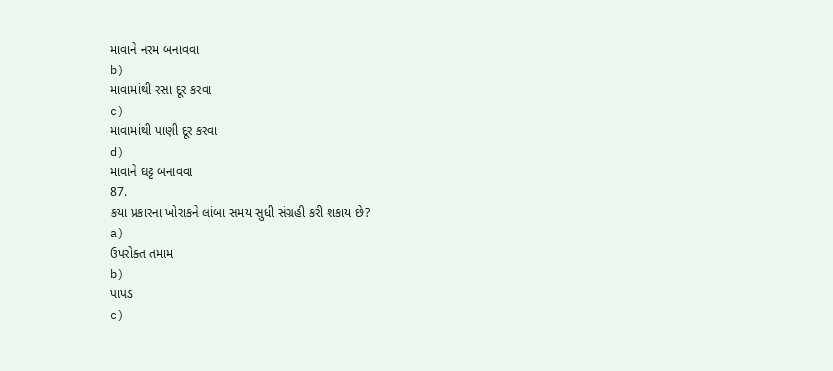માવાને નરમ બનાવવા
b)
માવામાંથી રસા દૂર કરવા
c)
માવામાંથી પાણી દૂર કરવા
d)
માવાને ઘટ્ટ બનાવવા
87.
કયા પ્રકારના ખોરાકને લાંબા સમય સુધી સંગ્રહી કરી શકાય છે?
a)
ઉપરોક્ત તમામ
b)
પાપડ
c)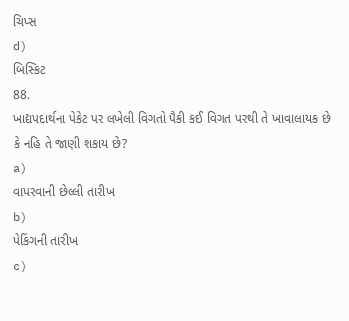ચિપ્સ
d)
બિસ્કિટ
88.
ખાદ્યપદાર્થના પેકેટ પર લખેલી વિગતો પૈકી કઈ વિગત પરથી તે ખાવાલાયક છે કે નહિ તે જાણી શકાય છે?
a)
વાપરવાની છેલ્લી તારીખ
b)
પેકિંગની તારીખ
c)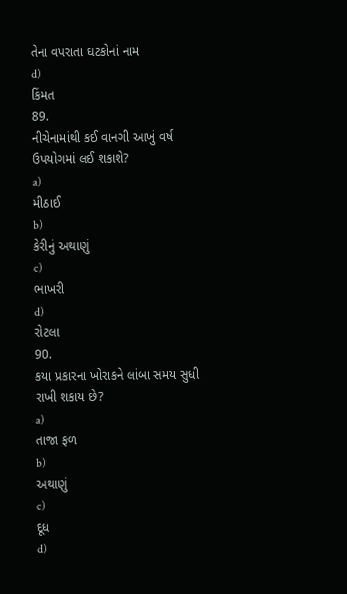તેના વપરાતા ઘટકોનાં નામ
d)
કિંમત
89.
નીચેનામાંથી કઈ વાનગી આખું વર્ષ ઉપયોગમાં લઈ શકાશે?
a)
મીઠાઈ
b)
કેરીનું અથાણું
c)
ભાખરી
d)
રોટલા
90.
કયા પ્રકારના ખોરાકને લાંબા સમય સુધી રાખી શકાય છે?
a)
તાજા ફળ
b)
અથાણું
c)
દૂધ
d)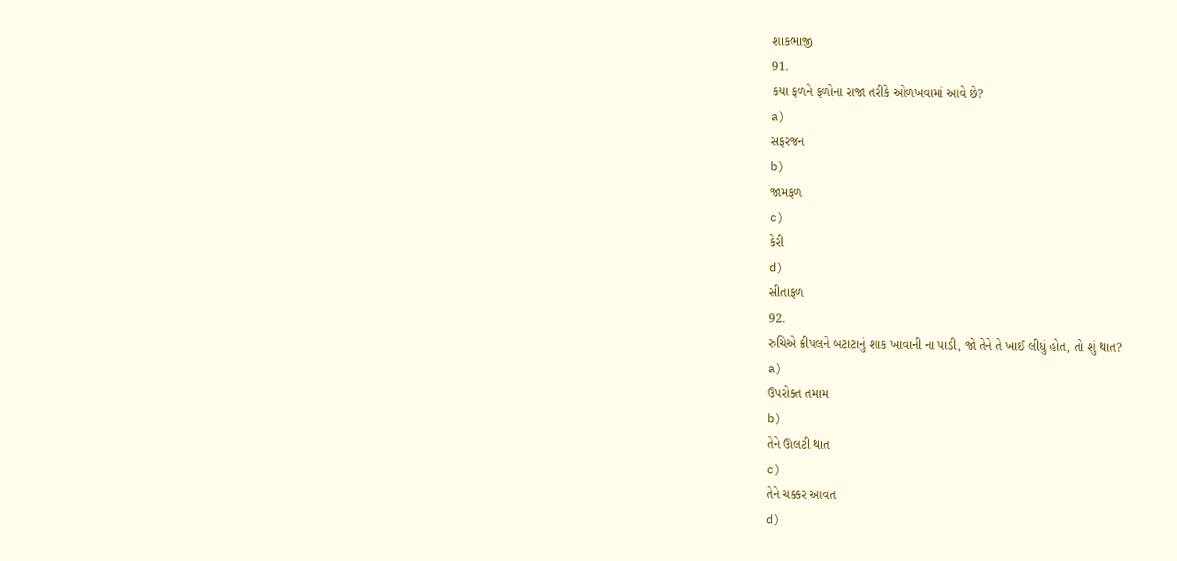શાકભાજી
91.
કયા ફળને ફળોના રાજા તરીકે ઓળખવામાં આવે છે?
a)
સફરજન
b)
જામફળ
c)
કેરી
d)
સીતાફળ
92.
રુચિએ ક્રીપલને બટાટાનું શાક ખાવાની ના પાડી, જો તેને તે ખાઈ લીધું હોત, તો શું થાત?
a)
ઉપરોક્ત તમામ
b)
તેને ઊલટી થાત
c)
તેને ચક્કર આવત
d)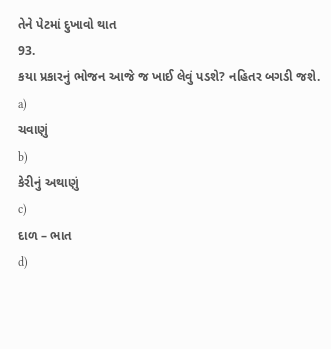તેને પેટમાં દુખાવો થાત
93.
કયા પ્રકારનું ભોજન આજે જ ખાઈ લેવું પડશે? નહિતર બગડી જશે.
a)
ચવાણું
b)
કેરીનું અથાણું
c)
દાળ – ભાત
d)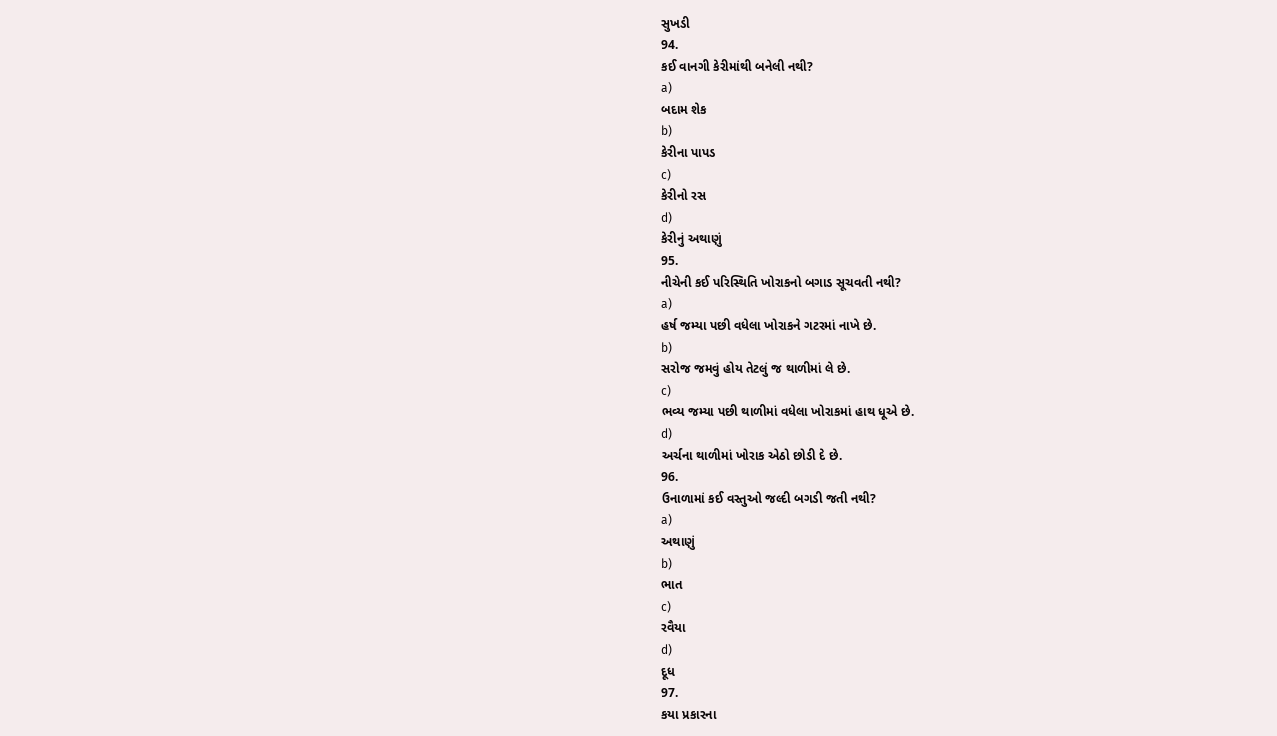સુખડી
94.
કઈ વાનગી કેરીમાંથી બનેલી નથી?
a)
બદામ શેક
b)
કેરીના પાપડ
c)
કેરીનો રસ
d)
કેરીનું અથાણું
95.
નીચેની કઈ પરિસ્થિતિ ખોરાકનો બગાડ સૂચવતી નથી?
a)
હર્ષ જમ્યા પછી વધેલા ખોરાકને ગટરમાં નાખે છે.
b)
સરોજ જમવું હોય તેટલું જ થાળીમાં લે છે.
c)
ભવ્ય જમ્યા પછી થાળીમાં વધેલા ખોરાકમાં હાથ ધૂએ છે.
d)
અર્ચના થાળીમાં ખોરાક એઠો છોડી દે છે.
96.
ઉનાળામાં કઈ વસ્તુઓ જલ્દી બગડી જતી નથી?
a)
અથાણું
b)
ભાત
c)
રવૈયા
d)
દૂધ
97.
કયા પ્રકારના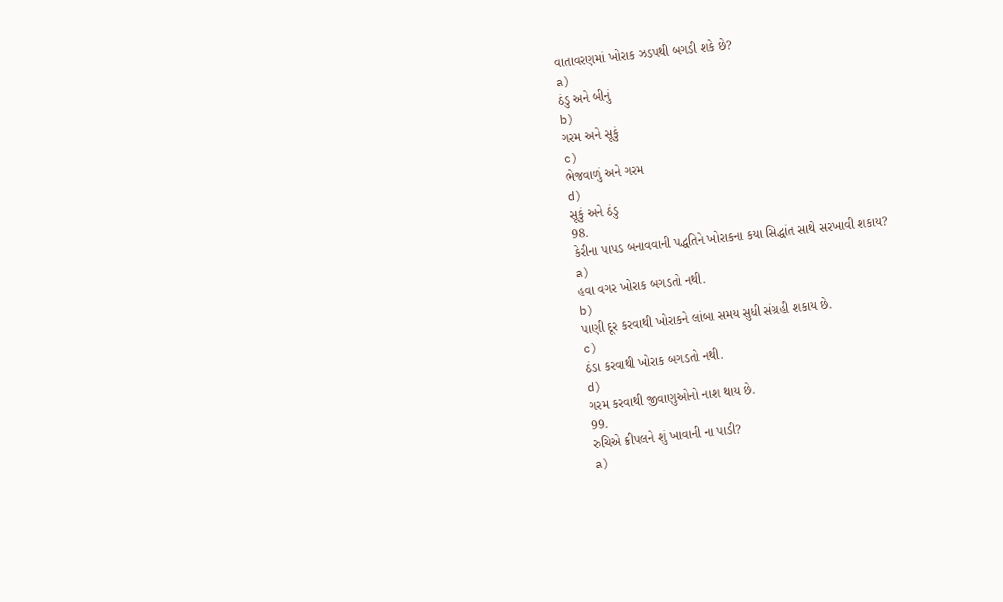વાતાવરણમાં ખોરાક ઝડપથી બગડી શકે છે?
a)
ઠંડુ અને બીનું
b)
ગરમ અને સૂકું
c)
ભેજવાળું અને ગરમ
d)
સૂકું અને ઠંડુ
98.
કેરીના પાપડ બનાવવાની પદ્ધતિને ખોરાકના કયા સિદ્ધાંત સાથે સરખાવી શકાય?
a)
હવા વગર ખોરાક બગડતો નથી.
b)
પાણી દૂર કરવાથી ખોરાકને લાંબા સમય સુધી સંગ્રહી શકાય છે.
c)
ઠંડા કરવાથી ખોરાક બગડતો નથી.
d)
ગરમ કરવાથી જીવાણુઓનો નાશ થાય છે.
99.
રુચિએ ક્રીપલને શું ખાવાની ના પાડી?
a)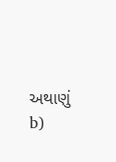અથાણું
b)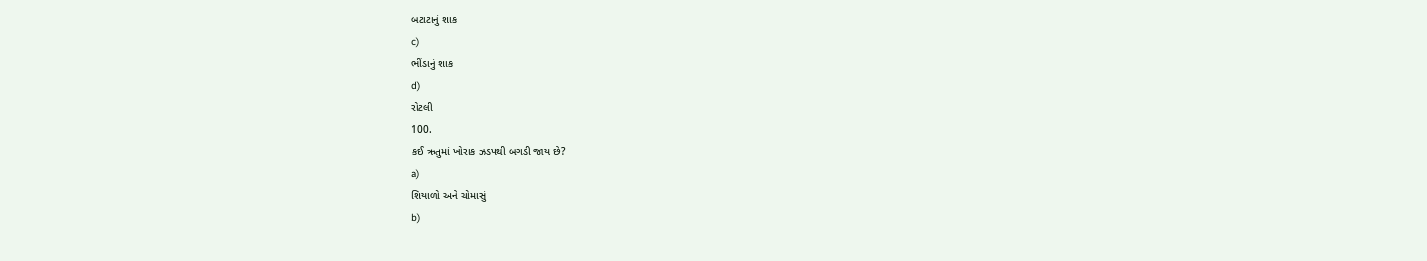બટાટાનું શાક
c)
ભીંડાનું શાક
d)
રોટલી
100.
કઈ ઋતુમાં ખોરાક ઝડપથી બગડી જાય છે?
a)
શિયાળો અને ચોમાસું
b)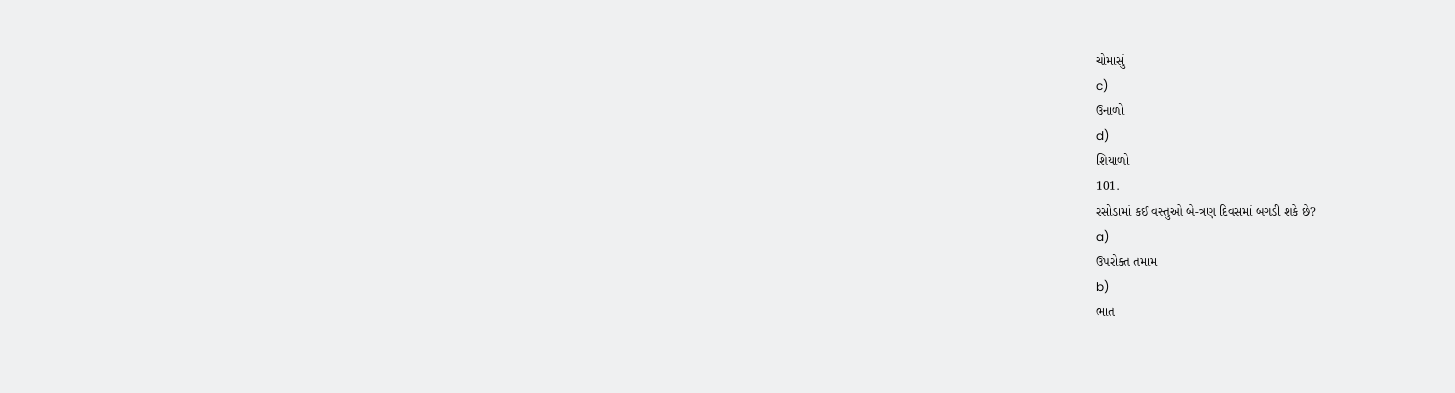ચોમાસું
c)
ઉનાળો
d)
શિયાળો
101.
રસોડામાં કઈ વસ્તુઓ બે-ત્રણ દિવસમાં બગડી શકે છે?
a)
ઉપરોક્ત તમામ
b)
ભાત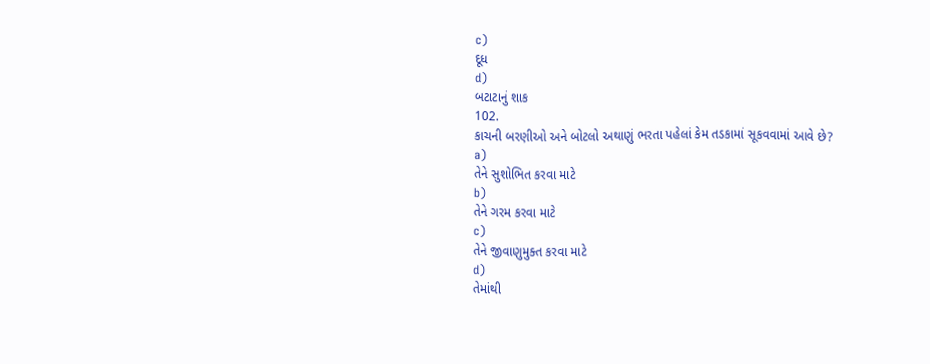c)
દૂધ
d)
બટાટાનું શાક
102.
કાચની બરણીઓ અને બોટલો અથાણું ભરતા પહેલાં કેમ તડકામાં સૂકવવામાં આવે છે?
a)
તેને સુશોભિત કરવા માટે
b)
તેને ગરમ કરવા માટે
c)
તેને જીવાણુમુક્ત કરવા માટે
d)
તેમાંથી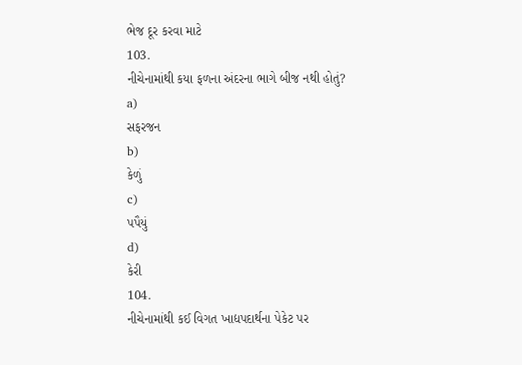ભેજ દૂર કરવા માટે
103.
નીચેનામાંથી કયા ફળના અંદરના ભાગે બીજ નથી હોતું?
a)
સફરજન
b)
કેળું
c)
પપૈયું
d)
કેરી
104.
નીચેનામાંથી કઈ વિગત ખાદ્યપદાર્થના પેકેટ પર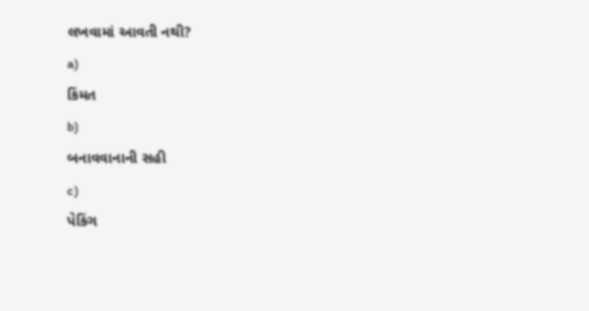લખવામાં આવતી નથી?
a)
કિંમત
b)
બનાવવાનાની સહી
c)
પેકિંગ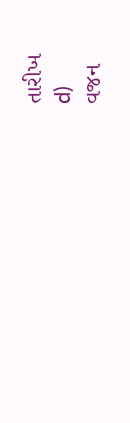તારીખ
d)
વજન